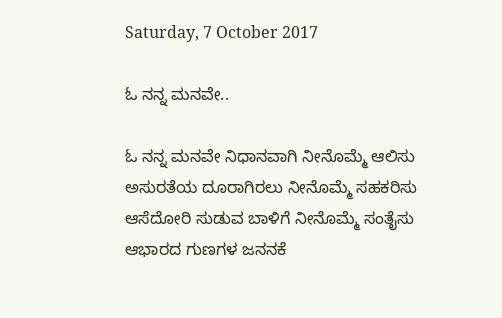Saturday, 7 October 2017

ಓ ನನ್ನ ಮನವೇ..

ಓ ನನ್ನ ಮನವೇ ನಿಧಾನವಾಗಿ ನೀನೊಮ್ಮೆ ಆಲಿಸು
ಅಸುರತೆಯ ದೂರಾಗಿರಲು ನೀನೊಮ್ಮೆ ಸಹಕರಿಸು
ಆಸೆದೋರಿ ಸುಡುವ ಬಾಳಿಗೆ ನೀನೊಮ್ಮೆ ಸಂತೈಸು
ಆಭಾರದ ಗುಣಗಳ ಜನನಕೆ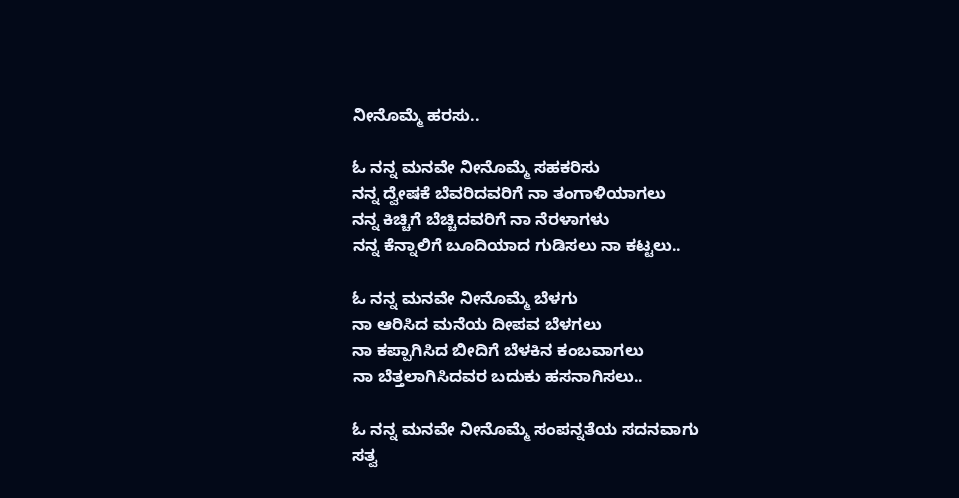ನೀನೊಮ್ಮೆ ಹರಸು..

ಓ ನನ್ನ ಮನವೇ ನೀನೊಮ್ಮೆ ಸಹಕರಿಸು
ನನ್ನ ದ್ವೇಷಕೆ ಬೆವರಿದವರಿಗೆ ನಾ ತಂಗಾಳಿಯಾಗಲು
ನನ್ನ ಕಿಚ್ಚಿಗೆ ಬೆಚ್ಚಿದವರಿಗೆ ನಾ ನೆರಳಾಗಳು
ನನ್ನ ಕೆನ್ನಾಲಿಗೆ ಬೂದಿಯಾದ ಗುಡಿಸಲು ನಾ ಕಟ್ಟಲು..

ಓ ನನ್ನ ಮನವೇ ನೀನೊಮ್ಮೆ ಬೆಳಗು
ನಾ ಆರಿಸಿದ ಮನೆಯ ದೀಪವ ಬೆಳಗಲು
ನಾ ಕಪ್ಪಾಗಿಸಿದ ಬೀದಿಗೆ ಬೆಳಕಿನ ಕಂಬವಾಗಲು
ನಾ ಬೆತ್ತಲಾಗಿಸಿದವರ ಬದುಕು ಹಸನಾಗಿಸಲು..

ಓ ನನ್ನ ಮನವೇ ನೀನೊಮ್ಮೆ ಸಂಪನ್ನತೆಯ ಸದನವಾಗು
ಸತ್ವ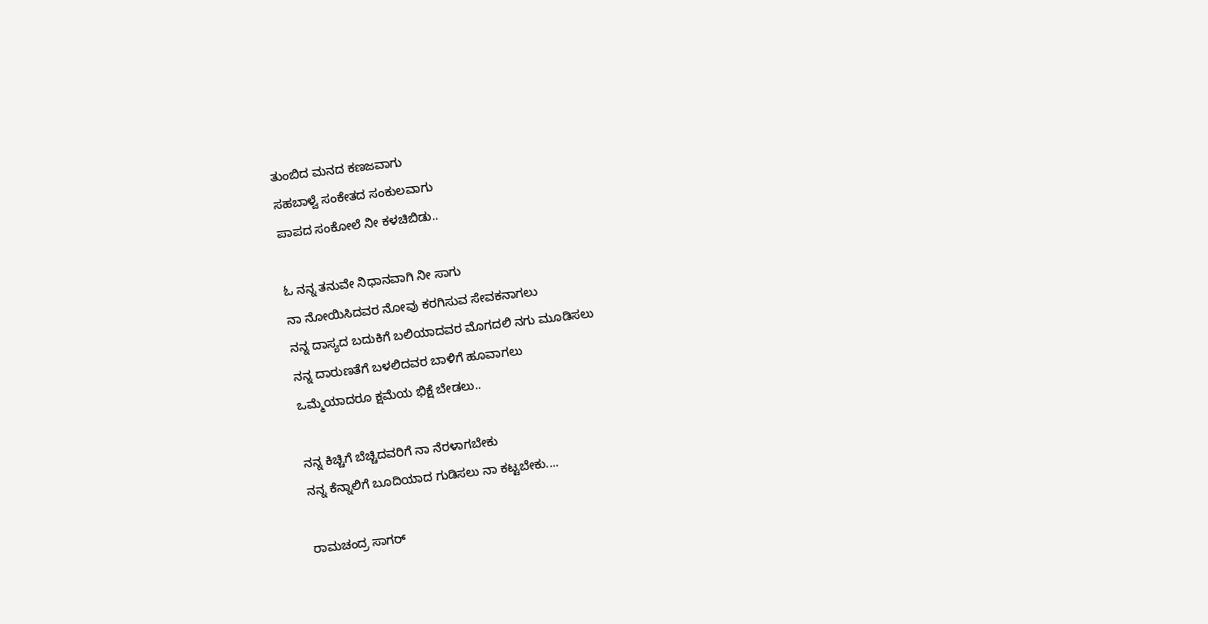ತುಂಬಿದ ಮನದ ಕಣಜವಾಗು
ಸಹಬಾಳ್ವೆ ಸಂಕೇತದ ಸಂಕುಲವಾಗು
ಪಾಪದ ಸಂಕೋಲೆ ನೀ ಕಳಚಿಬಿಡು..

ಓ ನನ್ನ ತನುವೇ ನಿಧಾನವಾಗಿ ನೀ ಸಾಗು
ನಾ ನೋಯಿಸಿದವರ ನೋವು ಕರಗಿಸುವ ಸೇವಕನಾಗಲು
ನನ್ನ ದಾಸ್ಯದ ಬದುಕಿಗೆ ಬಲಿಯಾದವರ ಮೊಗದಲಿ ನಗು ಮೂಡಿಸಲು
ನನ್ನ ದಾರುಣತೆಗೆ ಬಳಲಿದವರ ಬಾಳಿಗೆ ಹೂವಾಗಲು
ಒಮ್ಮೆಯಾದರೂ ಕ್ಷಮೆಯ ಭಿಕ್ಷೆ ಬೇಡಲು..

ನನ್ನ ಕಿಚ್ಚಿಗೆ ಬೆಚ್ಚಿದವರಿಗೆ ನಾ ನೆರಳಾಗಬೇಕು
ನನ್ನ ಕೆನ್ನಾಲಿಗೆ ಬೂದಿಯಾದ ಗುಡಿಸಲು ನಾ ಕಟ್ಟಬೇಕು....

ರಾಮಚಂದ್ರ ಸಾಗರ್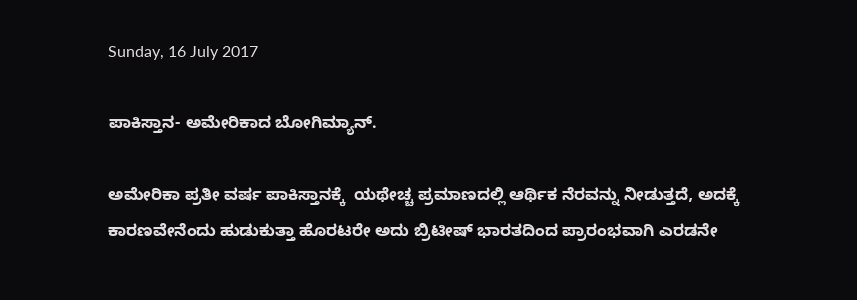Sunday, 16 July 2017

ಪಾಕಿಸ್ತಾನ- ಅಮೇರಿಕಾದ ಬೋಗಿಮ್ಯಾನ್.

ಅಮೇರಿಕಾ ಪ್ರತೀ ವರ್ಷ ಪಾಕಿಸ್ತಾನಕ್ಕೆ  ಯಥೇಚ್ಚ ಪ್ರಮಾಣದಲ್ಲಿ ಆರ್ಥಿಕ ನೆರವನ್ನು ನೀಡುತ್ತದೆ, ಅದಕ್ಕೆ ಕಾರಣವೇನೆಂದು ಹುಡುಕುತ್ತಾ ಹೊರಟರೇ ಅದು ಬ್ರಿಟೀಷ್ ಭಾರತದಿಂದ ಪ್ರಾರಂಭವಾಗಿ ಎರಡನೇ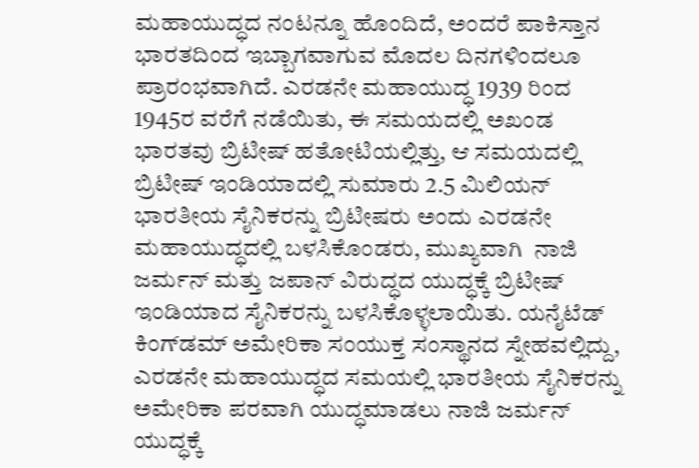ಮಹಾಯುದ್ಧದ ನಂಟನ್ನೂ ಹೊಂದಿದೆ, ಅಂದರೆ ಪಾಕಿಸ್ತಾನ ಭಾರತದಿಂದ ಇಬ್ಬಾಗವಾಗುವ ಮೊದಲ ದಿನಗಳಿಂದಲೂ ಪ್ರಾರಂಭವಾಗಿದೆ. ಎರಡನೇ ಮಹಾಯುದ್ಧ 1939 ರಿಂದ 1945ರ ವರೆಗೆ ನಡೆಯಿತು, ಈ ಸಮಯದಲ್ಲಿ ಅಖಂಡ ಭಾರತವು ಬ್ರಿಟೀಷ್ ಹತೋಟಿಯಲ್ಲಿತ್ತು, ಆ ಸಮಯದಲ್ಲಿ ಬ್ರಿಟೀಷ್ ಇಂಡಿಯಾದಲ್ಲಿ ಸುಮಾರು 2.5 ಮಿಲಿಯನ್ ಭಾರತೀಯ ಸೈನಿಕರನ್ನು ಬ್ರಿಟೀಷರು ಅಂದು ಎರಡನೇ ಮಹಾಯುದ್ಧದಲ್ಲಿ ಬಳಸಿಕೊಂಡರು, ಮುಖ್ಯವಾಗಿ  ನಾಜಿ ಜರ್ಮನ್ ಮತ್ತು ಜಪಾನ್ ವಿರುದ್ಧದ ಯುದ್ಧಕ್ಕೆ ಬ್ರಿಟೀಷ್ ಇಂಡಿಯಾದ ಸೈನಿಕರನ್ನು ಬಳಸಿಕೊಳ್ಳಲಾಯಿತು. ಯನೈಟೆಡ್ ಕಿಂಗ್‍ಡಮ್ ಅಮೇರಿಕಾ ಸಂಯುಕ್ತ ಸಂಸ್ಥಾನದ ಸ್ನೇಹವಲ್ಲಿದ್ದು, ಎರಡನೇ ಮಹಾಯುದ್ಧದ ಸಮಯಲ್ಲಿ ಭಾರತೀಯ ಸೈನಿಕರನ್ನು ಅಮೇರಿಕಾ ಪರವಾಗಿ ಯುದ್ಧಮಾಡಲು ನಾಜಿ ಜರ್ಮನ್ ಯುದ್ಧಕ್ಕೆ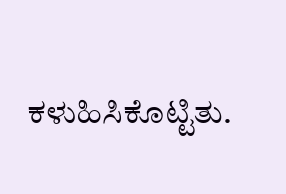ಕಳುಹಿಸಿಕೊಟ್ಟಿತು.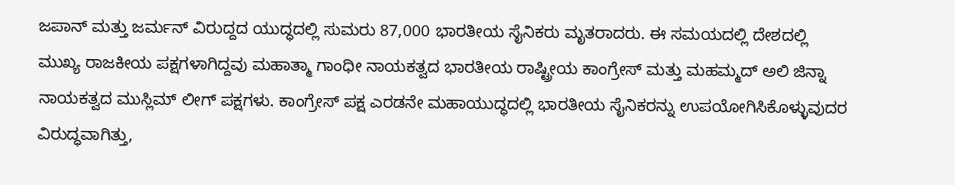ಜಪಾನ್ ಮತ್ತು ಜರ್ಮನ್ ವಿರುದ್ದದ ಯುದ್ಧದಲ್ಲಿ ಸುಮರು 87,000 ಭಾರತೀಯ ಸೈನಿಕರು ಮೃತರಾದರು. ಈ ಸಮಯದಲ್ಲಿ ದೇಶದಲ್ಲಿ ಮುಖ್ಯ ರಾಜಕೀಯ ಪಕ್ಷಗಳಾಗಿದ್ದವು ಮಹಾತ್ಮಾ ಗಾಂಧೀ ನಾಯಕತ್ವದ ಭಾರತೀಯ ರಾಷ್ಟ್ರೀಯ ಕಾಂಗ್ರೇಸ್ ಮತ್ತು ಮಹಮ್ಮದ್ ಅಲಿ ಜಿನ್ನಾ ನಾಯಕತ್ವದ ಮುಸ್ಲಿಮ್ ಲೀಗ್ ಪಕ್ಷಗಳು. ಕಾಂಗ್ರೇಸ್ ಪಕ್ಷ ಎರಡನೇ ಮಹಾಯುದ್ಧದಲ್ಲಿ ಭಾರತೀಯ ಸೈನಿಕರನ್ನು ಉಪಯೋಗಿಸಿಕೊಳ್ಳುವುದರ ವಿರುದ್ಧವಾಗಿತ್ತು,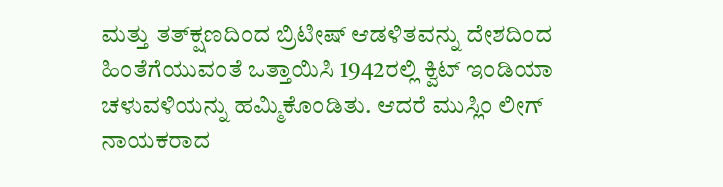ಮತ್ತು ತತ್‍ಕ್ಷಣದಿಂದ ಬ್ರಿಟೀಷ್ ಆಡಳಿತವನ್ನು ದೇಶದಿಂದ ಹಿಂತೆಗೆಯುವಂತೆ ಒತ್ತಾಯಿಸಿ 1942ರಲ್ಲಿ ಕ್ವಿಟ್ ಇಂಡಿಯಾ ಚಳುವಳಿಯನ್ನು ಹಮ್ಮಿಕೊಂಡಿತು. ಆದರೆ ಮುಸ್ಲಿಂ ಲೀಗ್ ನಾಯಕರಾದ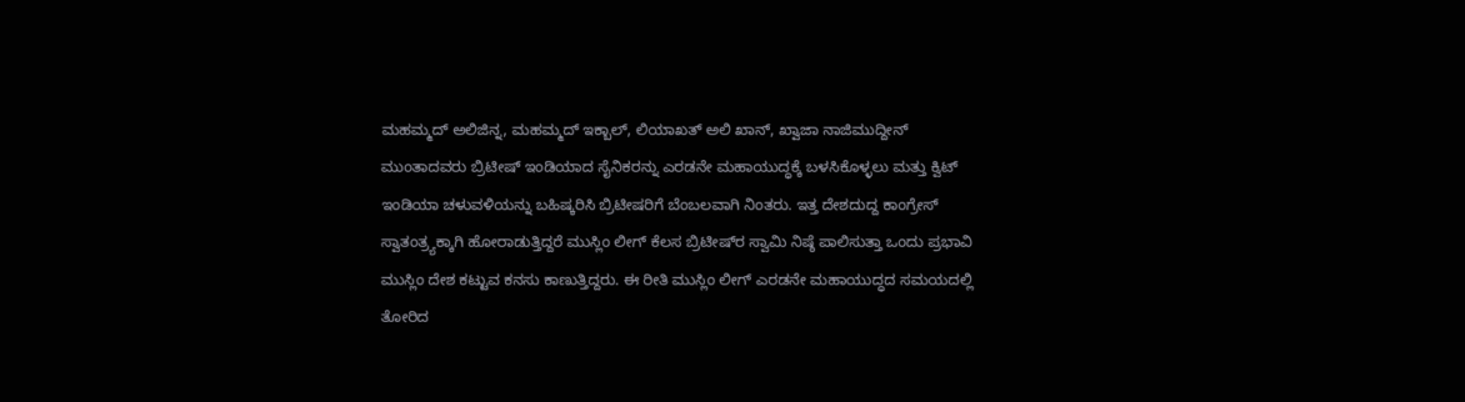ಮಹಮ್ಮದ್ ಅಲಿಜಿನ್ನ, ಮಹಮ್ಮದ್ ಇಕ್ಬಾಲ್, ಲಿಯಾಖತ್ ಅಲಿ ಖಾನ್, ಖ್ವಾಜಾ ನಾಜಿಮುದ್ದೀನ್ ಮುಂತಾದವರು ಬ್ರಿಟೀಷ್ ಇಂಡಿಯಾದ ಸೈನಿಕರನ್ನು ಎರಡನೇ ಮಹಾಯುದ್ಧಕ್ಕೆ ಬಳಸಿಕೊಳ್ಳಲು ಮತ್ತು ಕ್ವಿಟ್ ಇಂಡಿಯಾ ಚಳುವಳಿಯನ್ನು ಬಹಿಷ್ಕರಿಸಿ ಬ್ರಿಟೀಷರಿಗೆ ಬೆಂಬಲವಾಗಿ ನಿಂತರು. ಇತ್ತ ದೇಶದುದ್ದ ಕಾಂಗ್ರೇಸ್ ಸ್ವಾತಂತ್ರ್ಯಕ್ಕಾಗಿ ಹೋರಾಡುತ್ತಿದ್ದರೆ ಮುಸ್ಲಿಂ ಲೀಗ್ ಕೆಲಸ ಬ್ರಿಟೀಷ್‍ರ ಸ್ವಾಮಿ ನಿಷ್ಠೆ ಪಾಲಿಸುತ್ತಾ ಒಂದು ಪ್ರಭಾವಿ ಮುಸ್ಲಿಂ ದೇಶ ಕಟ್ಟುವ ಕನಸು ಕಾಣುತ್ತಿದ್ದರು. ಈ ರೀತಿ ಮುಸ್ಲಿಂ ಲೀಗ್ ಎರಡನೇ ಮಹಾಯುದ್ಧದ ಸಮಯದಲ್ಲಿ ತೋರಿದ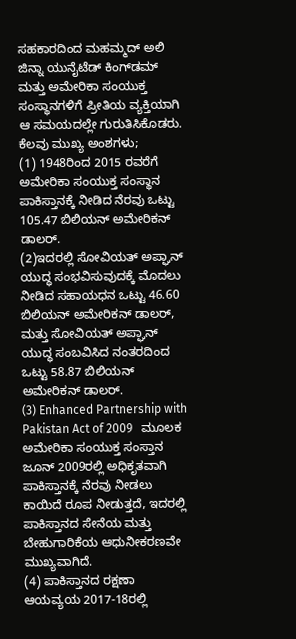ಸಹಕಾರದಿಂದ ಮಹಮ್ಮದ್ ಅಲಿ ಜಿನ್ನಾ ಯುನೈಟೆಡ್ ಕಿಂಗ್‍ಡಮ್ ಮತ್ತು ಅಮೇರಿಕಾ ಸಂಯುಕ್ತ ಸಂಸ್ಥಾನಗಳಿಗೆ ಪ್ರೀತಿಯ ವ್ಯಕ್ತಿಯಾಗಿ ಆ ಸಮಯದಲ್ಲೇ ಗುರುತಿಸಿಕೊಡರು.
ಕೆಲವು ಮುಖ್ಯ ಅಂಶಗಳು;
(1) 1948ರಿಂದ 2015 ರವರೆಗೆ ಅಮೇರಿಕಾ ಸಂಯುಕ್ತ ಸಂಸ್ಥಾನ ಪಾಕಿಸ್ತಾನಕ್ಕೆ ನೀಡಿದ ನೆರವು ಒಟ್ಟು 105.47 ಬಿಲಿಯನ್ ಅಮೇರಿಕನ್ ಡಾಲರ್.
(2)ಇದರಲ್ಲಿ ಸೋವಿಯತ್ ಅಪ್ಘಾನ್ ಯುದ್ಧ ಸಂಭವಿಸುವುದಕ್ಕೆ ಮೊದಲು ನೀಡಿದ ಸಹಾಯಧನ ಒಟ್ಟು 46.60 ಬಿಲಿಯನ್ ಅಮೇರಿಕನ್ ಡಾಲರ್, ಮತ್ತು ಸೋವಿಯತ್ ಅಪ್ಘಾನ್ ಯುದ್ಧ ಸಂಬವಿಸಿದ ನಂತರದಿಂದ ಒಟ್ಟು 58.87 ಬಿಲಿಯನ್ ಅಮೇರಿಕನ್ ಡಾಲರ್.
(3) Enhanced Partnership with Pakistan Act of 2009   ಮೂಲಕ ಅಮೇರಿಕಾ ಸಂಯುಕ್ತ ಸಂಸ್ತಾನ ಜೂನ್ 2009ರಲ್ಲಿ ಅಧಿಕೃತವಾಗಿ ಪಾಕಿಸ್ತಾನಕ್ಕೆ ನೆರವು ನೀಡಲು ಕಾಯಿದೆ ರೂಪ ನೀಡುತ್ತದೆ, ಇದರಲ್ಲಿ ಪಾಕಿಸ್ತಾನದ ಸೇನೆಯ ಮತ್ತು ಬೇಹುಗಾರಿಕೆಯ ಆಧುನೀಕರಣವೇ ಮುಖ್ಯವಾಗಿದೆ.
(4) ಪಾಕಿಸ್ತಾನದ ರಕ್ಷಣಾ ಆಯವ್ಯಯ 2017-18ರಲ್ಲಿ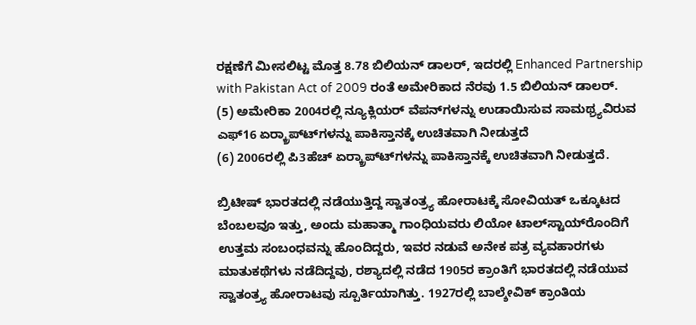ರಕ್ಷಣೆಗೆ ಮೀಸಲಿಟ್ಟ ಮೊತ್ತ 8.78 ಬಿಲಿಯನ್ ಡಾಲರ್, ಇದರಲ್ಲಿ Enhanced Partnership with Pakistan Act of 2009 ರಂತೆ ಅಮೇರಿಕಾದ ನೆರವು 1.5 ಬಿಲಿಯನ್ ಡಾಲರ್.
(5) ಅಮೇರಿಕಾ 2004ರಲ್ಲಿ ನ್ಯೂಕ್ಲಿಯರ್ ವೆಪನ್‍ಗಳನ್ನು ಉಡಾಯಿಸುವ ಸಾಮಥ್ರ್ಯವಿರುವ ಎಫ್16 ಏರ್‍ಕ್ರಾಪ್ಟ್‍ಗಳನ್ನು ಪಾಕಿಸ್ತಾನಕ್ಕೆ ಉಚಿತವಾಗಿ ನೀಡುತ್ತದೆ
(6) 2006ರಲ್ಲಿ ಪಿ3ಹೆಚ್ ಏರ್‍ಕ್ರಾಪ್ಟ್‍ಗಳನ್ನು ಪಾಕಿಸ್ತಾನಕ್ಕೆ ಉಚಿತವಾಗಿ ನೀಡುತ್ತದೆ.

ಬ್ರಿಟೀಷ್ ಭಾರತದಲ್ಲಿ ನಡೆಯುತ್ತಿದ್ದ ಸ್ವಾತಂತ್ರ್ಯ ಹೋರಾಟಕ್ಕೆ ಸೋವಿಯತ್ ಒಕ್ಕೂಟದ ಬೆಂಬಲವೂ ಇತ್ತು, ಅಂದು ಮಹಾತ್ಮಾ ಗಾಂಧಿಯವರು ಲಿಯೋ ಟಾಲ್‍ಸ್ಟಾಯ್‍ರೊಂದಿಗೆ ಉತ್ತಮ ಸಂಬಂಧವನ್ನು ಹೊಂದಿದ್ದರು, ಇವರ ನಡುವೆ ಅನೇಕ ಪತ್ರ ವ್ಯವಹಾರಗಳು ಮಾತುಕಥೆಗಳು ನಡೆದಿದ್ದವು, ರಶ್ಯಾದಲ್ಲಿ ನಡೆದ 1905ರ ಕ್ರಾಂತಿಗೆ ಭಾರತದಲ್ಲಿ ನಡೆಯುವ ಸ್ವಾತಂತ್ರ್ಯ ಹೋರಾಟವು ಸ್ಪೂರ್ತಿಯಾಗಿತ್ತು. 1927ರಲ್ಲಿ ಬಾಲ್ಶೇವಿಕ್ ಕ್ರಾಂತಿಯ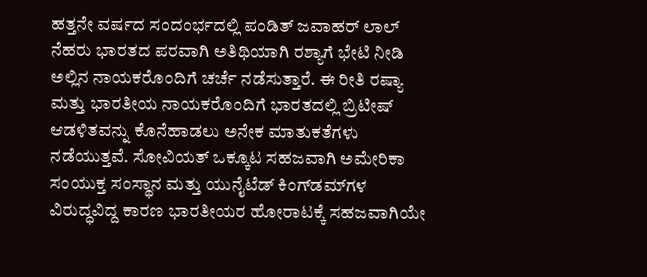ಹತ್ತನೇ ವರ್ಷದ ಸಂದಂರ್ಭದಲ್ಲಿ ಪಂಡಿತ್ ಜವಾಹರ್ ಲಾಲ್ ನೆಹರು ಭಾರತದ ಪರವಾಗಿ ಅತಿಥಿಯಾಗಿ ರಶ್ಯಾಗೆ ಭೇಟಿ ನೀಡಿ ಅಲ್ಲಿನ ನಾಯಕರೊಂದಿಗೆ ಚರ್ಚೆ ನಡೆಸುತ್ತಾರೆ. ಈ ರೀತಿ ರಷ್ಯಾ ಮತ್ತು ಭಾರತೀಯ ನಾಯಕರೊಂದಿಗೆ ಭಾರತದಲ್ಲಿ ಬ್ರಿಟೀಷ್ ಆಡಳಿತವನ್ನು ಕೊನೆಹಾಡಲು ಅನೇಕ ಮಾತುಕತೆಗಳು ನಡೆಯುತ್ತವೆ. ಸೋವಿಯತ್ ಒಕ್ಕೂಟ ಸಹಜವಾಗಿ ಅಮೇರಿಕಾ ಸಂಯುಕ್ತ ಸಂಸ್ಥಾನ ಮತ್ತು ಯುನೈಟೆಡ್ ಕಿಂಗ್‍ಡಮ್‍ಗಳ ವಿರುದ್ಧವಿದ್ದ ಕಾರಣ ಭಾರತೀಯರ ಹೋರಾಟಕ್ಕೆ ಸಹಜವಾಗಿಯೇ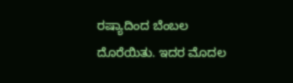ರಷ್ಯಾದಿಂದ ಬೆಂಬಲ ದೊರೆಯಿತು. ಇದರ ಮೊದಲ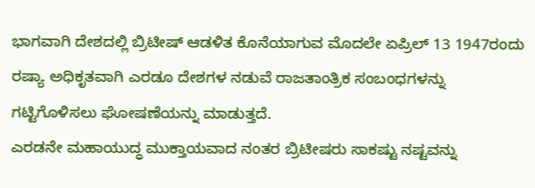ಭಾಗವಾಗಿ ದೇಶದಲ್ಲಿ ಬ್ರಿಟೀಷ್ ಆಡಳಿತ ಕೊನೆಯಾಗುವ ಮೊದಲೇ ಏಪ್ರಿಲ್ 13 1947ರಂದು ರಷ್ಯಾ ಅಧಿಕೃತವಾಗಿ ಎರಡೂ ದೇಶಗಳ ನಡುವೆ ರಾಜತಾಂತ್ರಿಕ ಸಂಬಂಧಗಳನ್ನು ಗಟ್ಟಿಗೊಳಿಸಲು ಘೋಷಣೆಯನ್ನು ಮಾಡುತ್ತದೆ.
ಎರಡನೇ ಮಹಾಯುದ್ಧ ಮುಕ್ತಾಯವಾದ ನಂತರ ಬ್ರಿಟೀಷರು ಸಾಕಷ್ಟು ನಷ್ಟವನ್ನು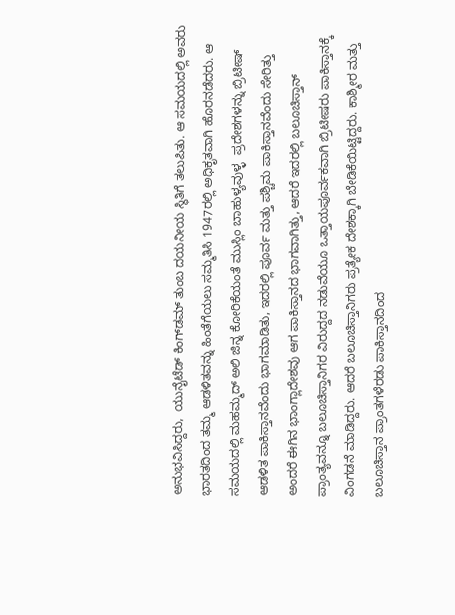ಅನುಭವಿಸಿದ್ದರು,  ಯುನೈಟೆಡ್ ಕಿಂಗ್‍ಡಮ್ ತುಂಬ ದಯನೀಯ ಸ್ಥಿತಿಗೆ ತಲುಪಿತು. ಆ ಸಮಯದಲ್ಲಿ ಅವರು ಭಾರತದಿಂದ ತಮ್ಮ ಆಡಳಿತವನ್ನು ಹಿಂತೆಗೆಯಲು ಸಮ್ಮತಿಸಿ 1947ರಲ್ಲಿ ಅಧಿಕೃತವಾಗಿ ಹೊರನಡೆದರು. ಆ ಸಮಯದಲ್ಲಿ ಮಹಮ್ಮದ್ ಅಲಿ ಜಿನ್ನ ಕೋರಿಕೆಯಂತೆ ಮುಸ್ಲಿಂ ಬಾಹುಳ್ಯವುಳ್ಳ  ಪ್ರದೇಶಗಳನ್ನು ಬ್ರಿಟೀಷ್ ಆಡಳಿತ ಪಾಕಿಸ್ತಾನವೆಂದು ಭಾಗಮಾಡಿತು, ಇದರಲ್ಲಿ ಪೂರ್ವ ಮತ್ತು ಪಶ್ಚಿಮ ಪಾಕಿಸ್ತಾನವೆಂದು ಸೇರಿತ್ತು ಅಂದರೆ ಈಗಿನ ಭಾಂಗ್ಲಾದೇಶವು ಆಗ ಪಾಕಿಸ್ತಾನದ ಭಾಗವಾಗಿತ್ತು, ಆದರೆ ಇದರಲ್ಲಿ ಬಲೂಚಿಸ್ತಾನ್ ಪ್ರಾಂತ್ಯವನ್ನೂ ಬಲೂಚಿಸ್ತಾನಿಗರ ವಿರುದ್ದದ ನಡುವೆಯೂ ಒತ್ತಾಯಪೂರ್ವಕವಾಗಿ ಬ್ರಿಟೀಷರು ಪಾಕಿಸ್ತಾನಕ್ಕೆ ವಿಂಗಡನೆ ಮಾಡಿದ್ದರು. ಆದರೆ ಬಲೂಚಿಸ್ತಾನಿಗರು ಪ್ರತ್ಯೇಕ ದೇಶಕ್ಕಾಗಿ ಬೇಡಿಕೆಯಿಟ್ಟಿದ್ದರು. ಕಾಶ್ಮೀರ ಮತ್ತು ಬಲೂಚಿಸ್ತಾನ ಪ್ರಾಂತಗಳೆರಡು ಪಾಕಿಸ್ತಾನದಿಂದ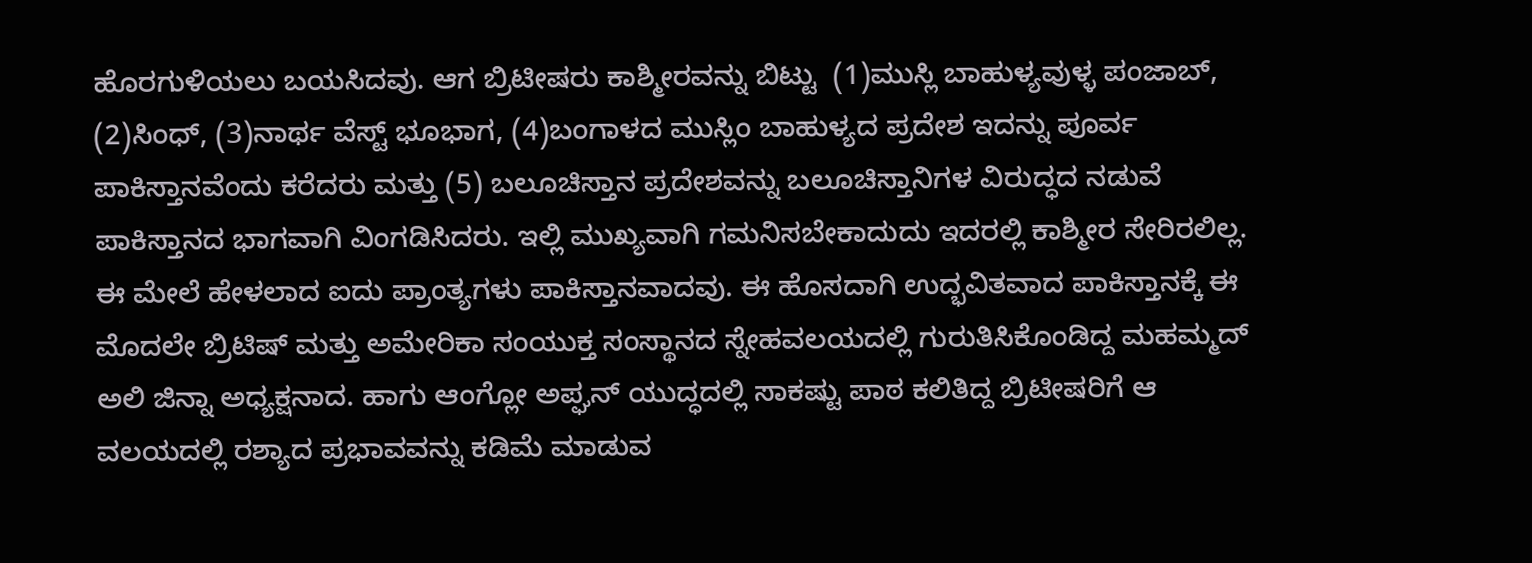ಹೊರಗುಳಿಯಲು ಬಯಸಿದವು. ಆಗ ಬ್ರಿಟೀಷರು ಕಾಶ್ಮೀರವನ್ನು ಬಿಟ್ಟು  (1)ಮುಸ್ಲಿ ಬಾಹುಳ್ಯವುಳ್ಳ ಪಂಜಾಬ್, (2)ಸಿಂಧ್, (3)ನಾರ್ಥ ವೆಸ್ಟ್ ಭೂಭಾಗ, (4)ಬಂಗಾಳದ ಮುಸ್ಲಿಂ ಬಾಹುಳ್ಯದ ಪ್ರದೇಶ ಇದನ್ನು ಪೂರ್ವ ಪಾಕಿಸ್ತಾನವೆಂದು ಕರೆದರು ಮತ್ತು (5) ಬಲೂಚಿಸ್ತಾನ ಪ್ರದೇಶವನ್ನು ಬಲೂಚಿಸ್ತಾನಿಗಳ ವಿರುದ್ಧದ ನಡುವೆ ಪಾಕಿಸ್ತಾನದ ಭಾಗವಾಗಿ ವಿಂಗಡಿಸಿದರು. ಇಲ್ಲಿ ಮುಖ್ಯವಾಗಿ ಗಮನಿಸಬೇಕಾದುದು ಇದರಲ್ಲಿ ಕಾಶ್ಮೀರ ಸೇರಿರಲಿಲ್ಲ. ಈ ಮೇಲೆ ಹೇಳಲಾದ ಐದು ಪ್ರಾಂತ್ಯಗಳು ಪಾಕಿಸ್ತಾನವಾದವು. ಈ ಹೊಸದಾಗಿ ಉದ್ಭವಿತವಾದ ಪಾಕಿಸ್ತಾನಕ್ಕೆ ಈ ಮೊದಲೇ ಬ್ರಿಟಿಷ್ ಮತ್ತು ಅಮೇರಿಕಾ ಸಂಯುಕ್ತ ಸಂಸ್ಥಾನದ ಸ್ನೇಹವಲಯದಲ್ಲಿ ಗುರುತಿಸಿಕೊಂಡಿದ್ದ ಮಹಮ್ಮದ್ ಅಲಿ ಜಿನ್ನಾ ಅಧ್ಯಕ್ಷನಾದ. ಹಾಗು ಆಂಗ್ಲೋ ಅಪ್ಘನ್ ಯುದ್ಧದಲ್ಲಿ ಸಾಕಷ್ಟು ಪಾಠ ಕಲಿತಿದ್ದ ಬ್ರಿಟೀಷರಿಗೆ ಆ ವಲಯದಲ್ಲಿ ರಶ್ಯಾದ ಪ್ರಭಾವವನ್ನು ಕಡಿಮೆ ಮಾಡುವ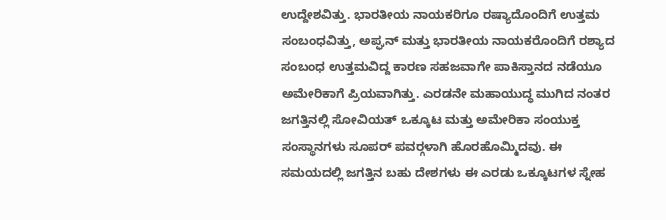ಉದ್ದೇಶವಿತ್ತು. ಭಾರತೀಯ ನಾಯಕರಿಗೂ ರಷ್ಯಾದೊಂದಿಗೆ ಉತ್ತಮ ಸಂಬಂಧವಿತ್ತು, ಅಪ್ಘನ್ ಮತ್ತು ಭಾರತೀಯ ನಾಯಕರೊಂದಿಗೆ ರಶ್ಯಾದ ಸಂಬಂಧ ಉತ್ತಮವಿದ್ದ ಕಾರಣ ಸಹಜವಾಗೇ ಪಾಕಿಸ್ತಾನದ ನಡೆಯೂ ಅಮೇರಿಕಾಗೆ ಪ್ರಿಯವಾಗಿತ್ತು. ಎರಡನೇ ಮಹಾಯುದ್ಧ ಮುಗಿದ ನಂತರ ಜಗತ್ತಿನಲ್ಲಿ ಸೋವಿಯತ್ ಒಕ್ಕೂಟ ಮತ್ತು ಅಮೇರಿಕಾ ಸಂಯುಕ್ತ ಸಂಸ್ಥಾನಗಳು ಸೂಪರ್ ಪವರ್‍ಗಳಾಗಿ ಹೊರಹೊಮ್ಮಿದವು. ಈ ಸಮಯದಲ್ಲಿ ಜಗತ್ತಿನ ಬಹು ದೇಶಗಳು ಈ ಎರಡು ಒಕ್ಕೂಟಗಳ ಸ್ನೇಹ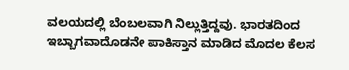ವಲಯದಲ್ಲಿ ಬೆಂಬಲವಾಗಿ ನಿಲ್ಲುತ್ತಿದ್ದವು. ಭಾರತದಿಂದ ಇಬ್ಬಾಗವಾದೊಡನೇ ಪಾಕಿಸ್ತಾನ ಮಾಡಿದ ಮೊದಲ ಕೆಲಸ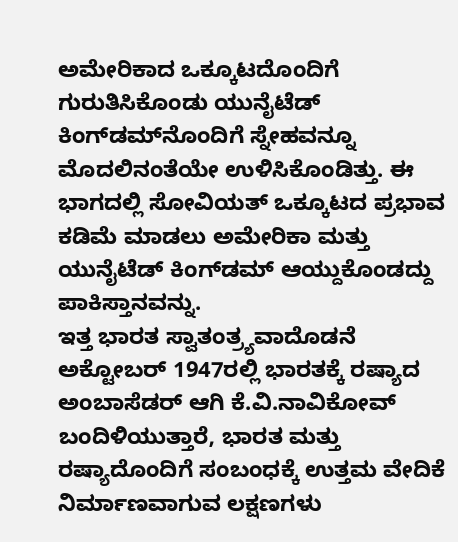ಅಮೇರಿಕಾದ ಒಕ್ಕೂಟದೊಂದಿಗೆ ಗುರುತಿಸಿಕೊಂಡು ಯುನೈಟೆಡ್ ಕಿಂಗ್‍ಡಮ್‍ನೊಂದಿಗೆ ಸ್ನೇಹವನ್ನೂ ಮೊದಲಿನಂತೆಯೇ ಉಳಿಸಿಕೊಂಡಿತ್ತು. ಈ ಭಾಗದಲ್ಲಿ ಸೋವಿಯತ್ ಒಕ್ಕೂಟದ ಪ್ರಭಾವ ಕಡಿಮೆ ಮಾಡಲು ಅಮೇರಿಕಾ ಮತ್ತು ಯುನೈಟೆಡ್ ಕಿಂಗ್‍ಡಮ್ ಆಯ್ದುಕೊಂಡದ್ದು ಪಾಕಿಸ್ತಾನವನ್ನು.
ಇತ್ತ ಭಾರತ ಸ್ವಾತಂತ್ರ್ಯವಾದೊಡನೆ ಅಕ್ಟೋಬರ್ 1947ರಲ್ಲಿ ಭಾರತಕ್ಕೆ ರಷ್ಯಾದ ಅಂಬಾಸೆಡರ್ ಆಗಿ ಕೆ.ವಿ.ನಾವಿಕೋವ್ ಬಂದಿಳಿಯುತ್ತಾರೆ, ಭಾರತ ಮತ್ತು ರಷ್ಯಾದೊಂದಿಗೆ ಸಂಬಂಧಕ್ಕೆ ಉತ್ತಮ ವೇದಿಕೆ ನಿರ್ಮಾಣವಾಗುವ ಲಕ್ಷಣಗಳು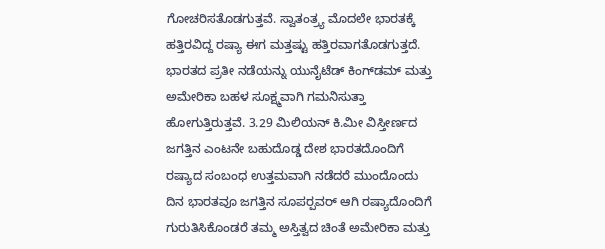ಗೋಚರಿಸತೊಡಗುತ್ತವೆ. ಸ್ವಾತಂತ್ರ್ಯ ಮೊದಲೇ ಭಾರತಕ್ಕೆ ಹತ್ತಿರವಿದ್ದ ರಷ್ಯಾ ಈಗ ಮತ್ತಷ್ಟು ಹತ್ತಿರವಾಗತೊಡಗುತ್ತದೆ. ಭಾರತದ ಪ್ರತೀ ನಡೆಯನ್ನು ಯುನೈಟೆಡ್ ಕಿಂಗ್‍ಡಮ್ ಮತ್ತು ಅಮೇರಿಕಾ ಬಹಳ ಸೂಕ್ಷ್ಮವಾಗಿ ಗಮನಿಸುತ್ತಾ ಹೋಗುತ್ತಿರುತ್ತವೆ. 3.29 ಮಿಲಿಯನ್ ಕಿ.ಮೀ ವಿಸ್ತೀರ್ಣದ ಜಗತ್ತಿನ ಎಂಟನೇ ಬಹುದೊಡ್ಡ ದೇಶ ಭಾರತದೊಂದಿಗೆ ರಷ್ಯಾದ ಸಂಬಂಧ ಉತ್ತಮವಾಗಿ ನಡೆದರೆ ಮುಂದೊಂದು ದಿನ ಭಾರತವೂ ಜಗತ್ತಿನ ಸೂಪರ್‍ಪವರ್ ಆಗಿ ರಷ್ಯಾದೊಂದಿಗೆ ಗುರುತಿಸಿಕೊಂಡರೆ ತಮ್ಮ ಅಸ್ತಿತ್ವದ ಚಿಂತೆ ಅಮೇರಿಕಾ ಮತ್ತು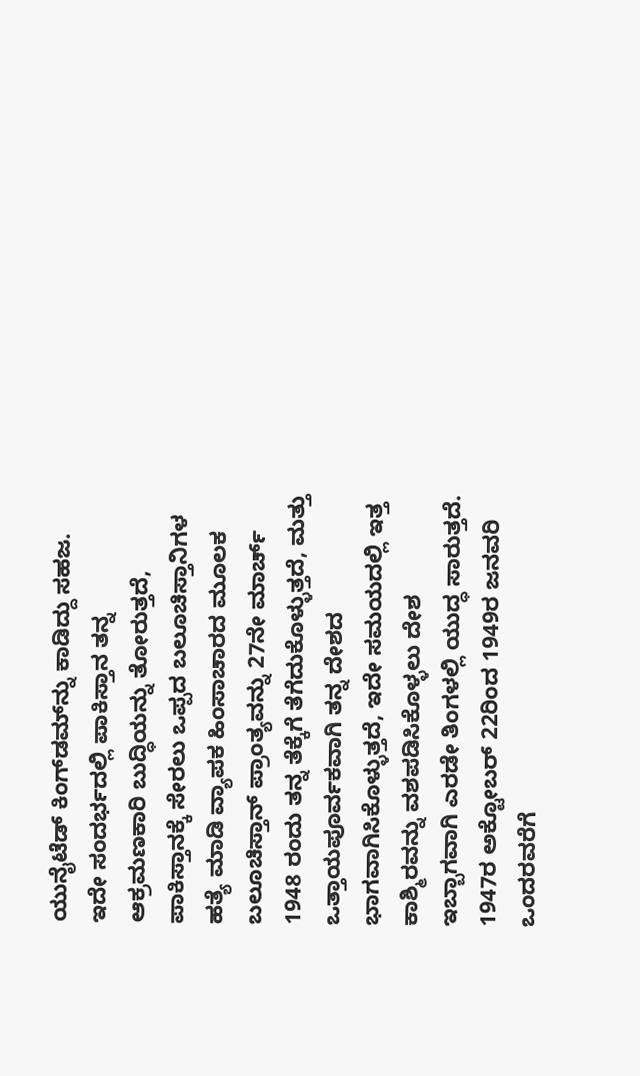ಯುನೈಟೆಡ್ ಕಿಂಗ್‍ಡಮ್‍ನ್ನು ಕಾಡಿದ್ದು ಸಹಜ. ಇದೇ ಸಂದರ್ಭದಲ್ಲಿ ಪಾಕಿಸ್ತಾನ ತನ್ನ ಆಕ್ರಮಣಕಾರಿ ಬುದ್ಧಿಯನ್ನು ತೋರುತ್ತದೆ, ಪಾಕಿಸ್ತಾನಕ್ಕೆ ಸೇರಲು ಒಪ್ಪದ ಬಲೂಚಿಸ್ತಾನಿಗಳ ಹತ್ಯೆ ಮಾಡಿ ವ್ಯಾಪಕ ಹಿಂಸಾಚಾರದ ಮೂಲಕ ಬಲೂಚಿಸ್ತಾನ್ ಪ್ರಾಂತ್ಯವನ್ನು 27ನೇ ಮಾರ್ಚ್ 1948 ರಂದು ತನ್ನ ತೆಕ್ಕೆಗೆ ತೆಗೆದುಕೊಳ್ಳುತ್ತದೆ, ಮತ್ತು ಒತ್ತಾಯಪೂರ್ವಕವಾಗಿ ತನ್ನ ದೇಶದ ಭಾಗವಾಗಿಸಿಕೊಳ್ಳುತ್ತದೆ, ಇದೇ ಸಮಯದಲ್ಲಿ ಇತ್ತ ಕಾಶ್ಮಿರವನ್ನು ವಶಪಡಿಸಿಕೊಳ್ಳಲು ದೇಶ ಇಬ್ಬಾಗವಾಗಿ ಎರಡೇ ತಿಂಗಳಲ್ಲಿ ಯುದ್ಧ ಸಾರುತ್ತದೆ.  1947ರ ಅಕ್ಟೋಬರ್ 22ರಿಂದ 1949ರ ಜನವರಿ ಒಂದರವರೆಗೆ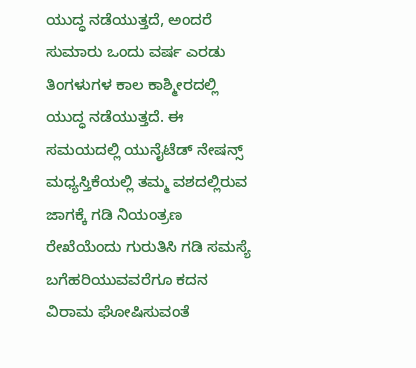ಯುದ್ಧ ನಡೆಯುತ್ತದೆ, ಅಂದರೆ ಸುಮಾರು ಒಂದು ವರ್ಷ ಎರಡು ತಿಂಗಳುಗಳ ಕಾಲ ಕಾಶ್ಮೀರದಲ್ಲಿ ಯುದ್ಧ ನಡೆಯುತ್ತದೆ. ಈ ಸಮಯದಲ್ಲಿ ಯುನೈಟೆಡ್ ನೇಷನ್ಸ್ ಮಧ್ಯಸ್ತಿಕೆಯಲ್ಲಿ ತಮ್ಮ ವಶದಲ್ಲಿರುವ ಜಾಗಕ್ಕೆ ಗಡಿ ನಿಯಂತ್ರಣ ರೇಖೆಯೆಂದು ಗುರುತಿಸಿ ಗಡಿ ಸಮಸ್ಯೆ ಬಗೆಹರಿಯುವವರೆಗೂ ಕದನ ವಿರಾಮ ಘೋಷಿಸುವಂತೆ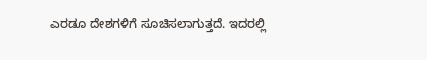ಎರಡೂ ದೇಶಗಳಿಗೆ ಸೂಚಿಸಲಾಗುತ್ತದೆ. ಇದರಲ್ಲಿ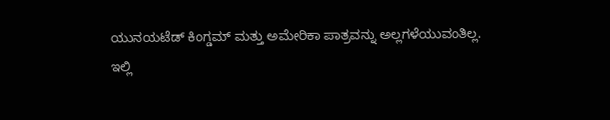ಯುನಯಟೆಡ್ ಕಿಂಗ್ಡಮ್ ಮತ್ತು ಅಮೇರಿಕಾ ಪಾತ್ರವನ್ನು ಅಲ್ಲಗಳೆಯುವಂತಿಲ್ಲ.
ಇಲ್ಲಿ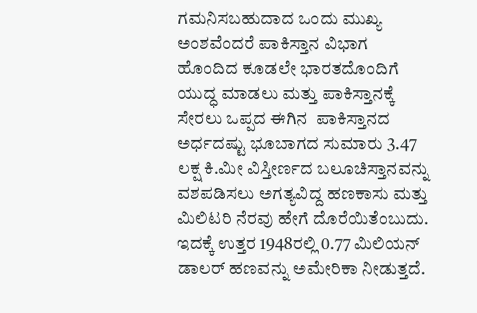ಗಮನಿಸಬಹುದಾದ ಒಂದು ಮುಖ್ಯ ಅಂಶವೆಂದರೆ ಪಾಕಿಸ್ತಾನ ವಿಭಾಗ ಹೊಂದಿದ ಕೂಡಲೇ ಭಾರತದೊಂದಿಗೆ ಯುದ್ಧ ಮಾಡಲು ಮತ್ತು ಪಾಕಿಸ್ತಾನಕ್ಕೆ ಸೇರಲು ಒಪ್ಪದ ಈಗಿನ  ಪಾಕಿಸ್ತಾನದ ಅರ್ಧದಷ್ಟು ಭೂಬಾಗದ ಸುಮಾರು 3.47 ಲಕ್ಷ ಕಿ.ಮೀ ವಿಸ್ತೀರ್ಣದ ಬಲೂಚಿಸ್ತಾನವನ್ನು ವಶಪಡಿಸಲು ಅಗತ್ಯವಿದ್ದ ಹಣಕಾಸು ಮತ್ತು ಮಿಲಿಟರಿ ನೆರವು ಹೇಗೆ ದೊರೆಯಿತೆಂಬುದು. ಇದಕ್ಕೆ ಉತ್ತರ 1948ರಲ್ಲಿ 0.77 ಮಿಲಿಯನ್ ಡಾಲರ್ ಹಣವನ್ನು ಅಮೇರಿಕಾ ನೀಡುತ್ತದೆ.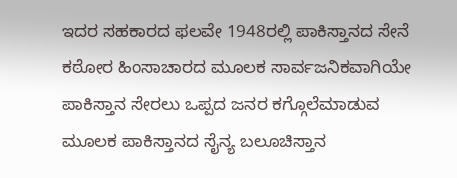ಇದರ ಸಹಕಾರದ ಫಲವೇ 1948ರಲ್ಲಿ ಪಾಕಿಸ್ತಾನದ ಸೇನೆ ಕಠೋರ ಹಿಂಸಾಚಾರದ ಮೂಲಕ ಸಾರ್ವಜನಿಕವಾಗಿಯೇ ಪಾಕಿಸ್ತಾನ ಸೇರಲು ಒಪ್ಪದ ಜನರ ಕಗ್ಗೊಲೆಮಾಡುವ ಮೂಲಕ ಪಾಕಿಸ್ತಾನದ ಸೈನ್ಯ ಬಲೂಚಿಸ್ತಾನ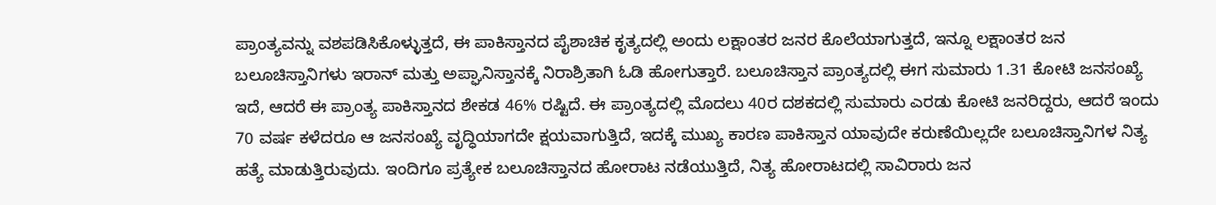ಪ್ರಾಂತ್ಯವನ್ನು ವಶಪಡಿಸಿಕೊಳ್ಳುತ್ತದೆ, ಈ ಪಾಕಿಸ್ತಾನದ ಪೈಶಾಚಿಕ ಕೃತ್ಯದಲ್ಲಿ ಅಂದು ಲಕ್ಷಾಂತರ ಜನರ ಕೊಲೆಯಾಗುತ್ತದೆ, ಇನ್ನೂ ಲಕ್ಷಾಂತರ ಜನ ಬಲೂಚಿಸ್ತಾನಿಗಳು ಇರಾನ್ ಮತ್ತು ಅಪ್ಘಾನಿಸ್ತಾನಕ್ಕೆ ನಿರಾಶ್ರಿತಾಗಿ ಓಡಿ ಹೋಗುತ್ತಾರೆ. ಬಲೂಚಿಸ್ತಾನ ಪ್ರಾಂತ್ಯದಲ್ಲಿ ಈಗ ಸುಮಾರು 1.31 ಕೋಟಿ ಜನಸಂಖ್ಯೆ ಇದೆ, ಆದರೆ ಈ ಪ್ರಾಂತ್ಯ ಪಾಕಿಸ್ತಾನದ ಶೇಕಡ 46% ರಷ್ಟಿದೆ. ಈ ಪ್ರಾಂತ್ಯದಲ್ಲಿ ಮೊದಲು 40ರ ದಶಕದಲ್ಲಿ ಸುಮಾರು ಎರಡು ಕೋಟಿ ಜನರಿದ್ದರು, ಆದರೆ ಇಂದು 70 ವರ್ಷ ಕಳೆದರೂ ಆ ಜನಸಂಖ್ಯೆ ವೃದ್ಧಿಯಾಗದೇ ಕ್ಷಯವಾಗುತ್ತಿದೆ, ಇದಕ್ಕೆ ಮುಖ್ಯ ಕಾರಣ ಪಾಕಿಸ್ತಾನ ಯಾವುದೇ ಕರುಣೆಯಿಲ್ಲದೇ ಬಲೂಚಿಸ್ತಾನಿಗಳ ನಿತ್ಯ ಹತ್ಯೆ ಮಾಡುತ್ತಿರುವುದು. ಇಂದಿಗೂ ಪ್ರತ್ಯೇಕ ಬಲೂಚಿಸ್ತಾನದ ಹೋರಾಟ ನಡೆಯುತ್ತಿದೆ, ನಿತ್ಯ ಹೋರಾಟದಲ್ಲಿ ಸಾವಿರಾರು ಜನ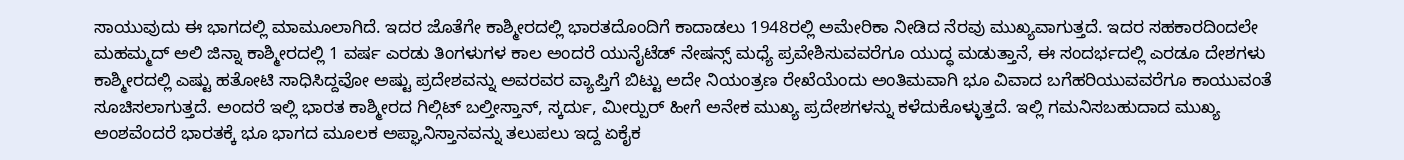ಸಾಯುವುದು ಈ ಭಾಗದಲ್ಲಿ ಮಾಮೂಲಾಗಿದೆ. ಇದರ ಜೊತೆಗೇ ಕಾಶ್ಮೀರದಲ್ಲಿ ಭಾರತದೊಂದಿಗೆ ಕಾದಾಡಲು 1948ರಲ್ಲಿ ಅಮೇರಿಕಾ ನೀಡಿದ ನೆರವು ಮುಖ್ಯವಾಗುತ್ತದೆ. ಇದರ ಸಹಕಾರದಿಂದಲೇ ಮಹಮ್ಮದ್ ಅಲಿ ಜಿನ್ನಾ ಕಾಶ್ಮೀರದಲ್ಲಿ 1 ವರ್ಷ ಎರಡು ತಿಂಗಳುಗಳ ಕಾಲ ಅಂದರೆ ಯುನೈಟೆಡ್ ನೇಷನ್ಸ್ ಮಧ್ಯೆ ಪ್ರವೇಶಿಸುವವರೆಗೂ ಯುದ್ಧ ಮಡುತ್ತಾನೆ, ಈ ಸಂದರ್ಭದಲ್ಲಿ ಎರಡೂ ದೇಶಗಳು ಕಾಶ್ಮೀರದಲ್ಲಿ ಎಷ್ಟು ಹತೋಟಿ ಸಾಧಿಸಿದ್ದವೋ ಅಷ್ಟು ಪ್ರದೇಶವನ್ನು ಅವರವರ ವ್ಯಾಪ್ತಿಗೆ ಬಿಟ್ಟು ಅದೇ ನಿಯಂತ್ರಣ ರೇಖೆಯೆಂದು ಅಂತಿಮವಾಗಿ ಭೂ ವಿವಾದ ಬಗೆಹರಿಯುವವರೆಗೂ ಕಾಯುವಂತೆ ಸೂಚಿಸಲಾಗುತ್ತದೆ. ಅಂದರೆ ಇಲ್ಲಿ ಭಾರತ ಕಾಶ್ಮೀರದ ಗಿಲ್ಗಿಟ್ ಬಲ್ತೀಸ್ತಾನ್, ಸ್ಕರ್ದು, ಮೀರ್‍ಪುರ್ ಹೀಗೆ ಅನೇಕ ಮುಖ್ಯ ಪ್ರದೇಶಗಳನ್ನು ಕಳೆದುಕೊಳ್ಳುತ್ತದೆ. ಇಲ್ಲಿ ಗಮನಿಸಬಹುದಾದ ಮುಖ್ಯ ಅಂಶವೆಂದರೆ ಭಾರತಕ್ಕೆ ಭೂ ಭಾಗದ ಮೂಲಕ ಅಪ್ಘಾನಿಸ್ತಾನವನ್ನು ತಲುಪಲು ಇದ್ದ ಏಕೈಕ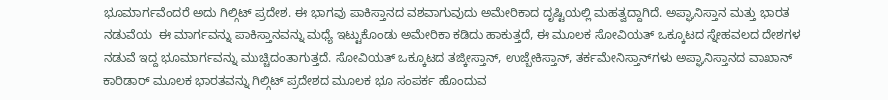ಭೂಮಾರ್ಗವೆಂದರೆ ಅದು ಗಿಲ್ಗಿಟ್ ಪ್ರದೇಶ. ಈ ಭಾಗವು ಪಾಕಿಸ್ತಾನದ ವಶವಾಗುವುದು ಅಮೇರಿಕಾದ ದೃಷ್ಟಿಯಲ್ಲಿ ಮಹತ್ವದ್ದಾಗಿದೆ. ಅಪ್ಘಾನಿಸ್ತಾನ ಮತ್ತು ಭಾರತ ನಡುವೆಯ  ಈ ಮಾರ್ಗವನ್ನು ಪಾಕಿಸ್ತಾನವನ್ನು ಮಧ್ಯೆ ಇಟ್ಟುಕೊಂಡು ಅಮೇರಿಕಾ ಕಡಿದು ಹಾಕುತ್ತದೆ, ಈ ಮೂಲಕ ಸೋವಿಯತ್ ಒಕ್ಕೂಟದ ಸ್ನೇಹವಲದ ದೇಶಗಳ ನಡುವೆ ಇದ್ದ ಭೂಮಾರ್ಗವನ್ನು ಮುಚ್ಚಿದಂತಾಗುತ್ತದೆ. ಸೋವಿಯತ್ ಒಕ್ಕೂಟದ ತಜ್ಕೀಸ್ತಾನ್, ಉಜ್ಬೇಕಿಸ್ತಾನ್, ತರ್ಕಮೇನಿಸ್ತಾನ್‍ಗಳು ಅಪ್ಘಾನಿಸ್ತಾನದ ವಾಖಾನ್ ಕಾರಿಡಾರ್ ಮೂಲಕ ಭಾರತವನ್ನು ಗಿಲ್ಗಿಟ್ ಪ್ರದೇಶದ ಮೂಲಕ ಭೂ ಸಂಪರ್ಕ ಹೊಂದುವ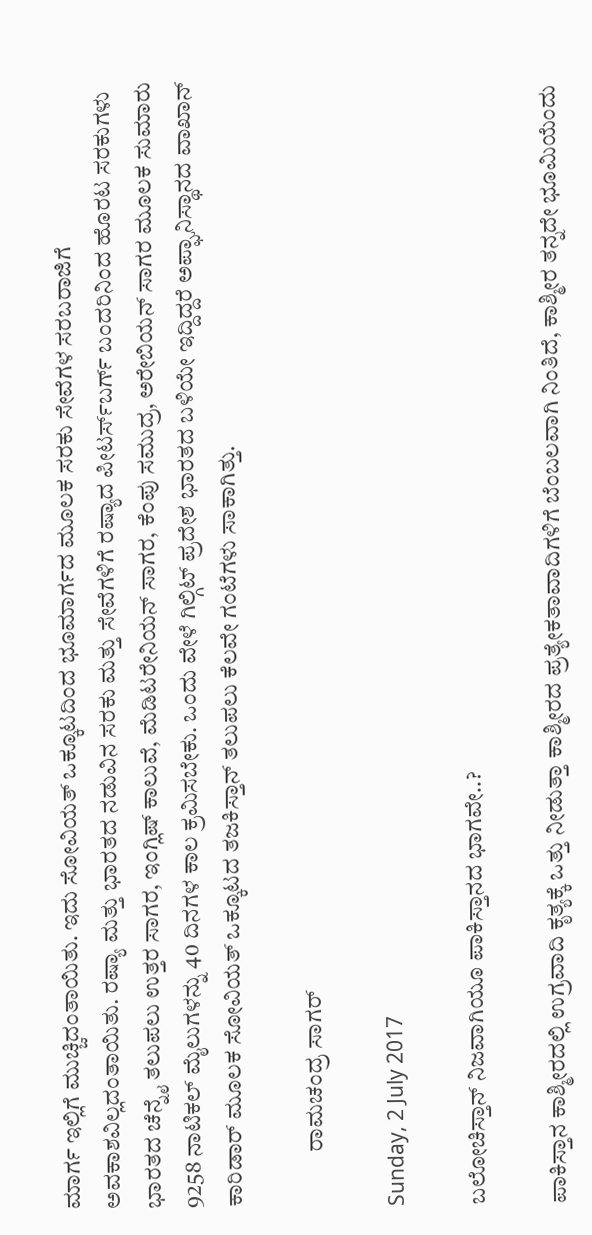ಮಾರ್ಗ ಇಲ್ಲಿಗೆ ಮುಚ್ಚಿದಂತಾಯಿತು. ಇದು ಸೋವಿಯತ್ ಒಕ್ಕೂಟದಿಂದ ಭೂಮಾರ್ಗದ ಮೂಲಕ ಸರಕು ಸೇವೆಗಳ ಸರಬರಾಜಿಗೆ ಅವಕಾಶವಿಲ್ಲದಂತಾಯಿತು. ರಷ್ಯಾ ಮತ್ತು ಭಾರತದ ನಡುವಿನ ಸರಕು ಮತ್ತು ಸೇವೆಗಳಿಗೆ ರಷ್ಯಾದ ಪೀಟರ್ಸ್‍ಬರ್ಗ್ ಬಂದರಿನಿಂದ ಹೊರಟ ಸರಕುಗಳು ಭಾರತದ ಚೆನ್ನೈ ತಲುಪಲು ಉತ್ತರ ಸಾಗರ, ಇಂಗ್ಲಿಷ್ ಕಾಲುವೆ, ಮೆಡಿಟರೇನಿಯನ್ ಸಾಗರ, ಕೆಂಪು ಸಮುದ್ರ, ಅರೇಬಿಯನ್ ಸಾಗರ ಮೂಲಕ ಸುಮಾರು 9258 ನಾಟಿಕಲ್ ಮೈಲುಗಳನ್ನು 40 ದಿನಗಳ ಕಾಲ ಕ್ರಮಿಸಬೇಕು. ಒಂದು ವೇಳೆ ಗಿಲ್ಗಿಟ್ ಪ್ರದೇಶ ಭಾರತದ ಬಳಿಯೇ ಇದ್ದಿದ್ದರೆ ಅಪ್ಘಾನಿಸ್ಥಾನದ ವಾಖಾನ್ ಕಾರಿಡಾರ್ ಮೂಲಕ ಸೋವಿಯತ್ ಒಕ್ಕೂಟದ ತಜಕಿಸ್ತಾನ್ ತಲುಪಲು ಕೆಲವೇ ಗಂಟೆಗಳು ಸಾಕಾಗಿತ್ತು.

            ರಾಮಚಂದ್ರ ಸಾಗರ್

Sunday, 2 July 2017

ಬಲೋಚಿಸ್ತಾನ್ ನಿಜವಾಗಿಯೂ ಪಾಕಿಸ್ತಾನದ ಭಾಗವೇ..?

ಪಾಕಿಸ್ತಾನ ಕಾಶ್ಮೀರದಲ್ಲಿ ಉಗ್ರವಾದಿ ಕೃತ್ಯಕ್ಕೆ ಒತ್ತು ನೀಡುತ್ತಾ ಕಾಶ್ಮೀರದ ಪ್ರತ್ಯೇಕತಾವಾದಿಗಳಿಗೆ ಬೆಂಬಲವಾಗಿ ನಿಂತಿದೆ, ಕಾಶ್ಮೀರ ತನ್ನದೇ ಭೂಮಿಯೆಂದು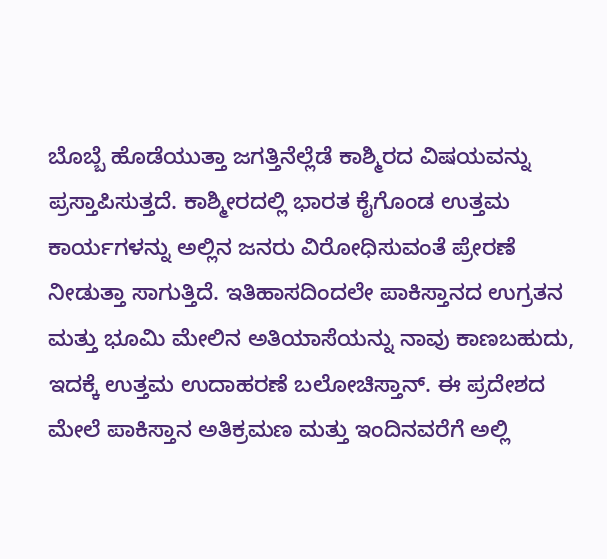ಬೊಬ್ಬೆ ಹೊಡೆಯುತ್ತಾ ಜಗತ್ತಿನೆಲ್ಲೆಡೆ ಕಾಶ್ಮಿರದ ವಿಷಯವನ್ನು ಪ್ರಸ್ತಾಪಿಸುತ್ತದೆ. ಕಾಶ್ಮೀರದಲ್ಲಿ ಭಾರತ ಕೈಗೊಂಡ ಉತ್ತಮ ಕಾರ್ಯಗಳನ್ನು ಅಲ್ಲಿನ ಜನರು ವಿರೋಧಿಸುವಂತೆ ಪ್ರೇರಣೆ ನೀಡುತ್ತಾ ಸಾಗುತ್ತಿದೆ. ಇತಿಹಾಸದಿಂದಲೇ ಪಾಕಿಸ್ತಾನದ ಉಗ್ರತನ ಮತ್ತು ಭೂಮಿ ಮೇಲಿನ ಅತಿಯಾಸೆಯನ್ನು ನಾವು ಕಾಣಬಹುದು, ಇದಕ್ಕೆ ಉತ್ತಮ ಉದಾಹರಣೆ ಬಲೋಚಿಸ್ತಾನ್. ಈ ಪ್ರದೇಶದ ಮೇಲೆ ಪಾಕಿಸ್ತಾನ ಅತಿಕ್ರಮಣ ಮತ್ತು ಇಂದಿನವರೆಗೆ ಅಲ್ಲಿ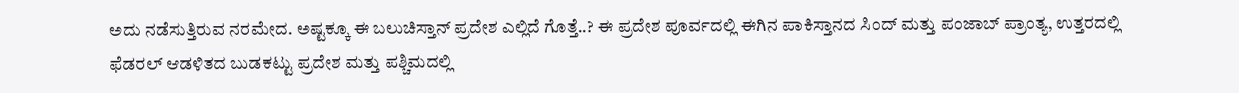ಅದು ನಡೆಸುತ್ತಿರುವ ನರಮೇದ. ಅಷ್ಟಕ್ಕೂ ಈ ಬಲುಚಿಸ್ತಾನ್ ಪ್ರದೇಶ ಎಲ್ಲಿದೆ ಗೊತ್ತೆ..? ಈ ಪ್ರದೇಶ ಪೂರ್ವದಲ್ಲಿ ಈಗಿನ ಪಾಕಿಸ್ತಾನದ ಸಿಂದ್ ಮತ್ತು ಪಂಜಾಬ್ ಪ್ರಾಂತ್ಯ, ಉತ್ತರದಲ್ಲಿ ಫೆಡರಲ್ ಆಡಳಿತದ ಬುಡಕಟ್ಟು ಪ್ರದೇಶ ಮತ್ತು ಪಶ್ಚಿಮದಲ್ಲಿ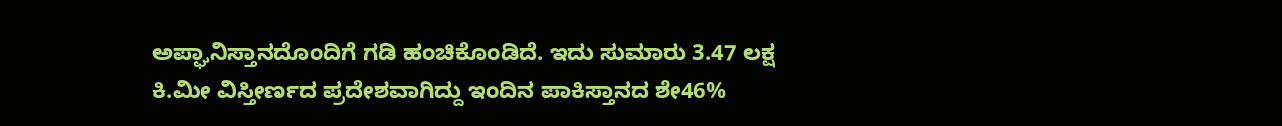ಅಪ್ಘಾನಿಸ್ತಾನದೊಂದಿಗೆ ಗಡಿ ಹಂಚಿಕೊಂಡಿದೆ. ಇದು ಸುಮಾರು 3.47 ಲಕ್ಷ ಕಿ.ಮೀ ವಿಸ್ತೀರ್ಣದ ಪ್ರದೇಶವಾಗಿದ್ದು ಇಂದಿನ ಪಾಕಿಸ್ತಾನದ ಶೇ46%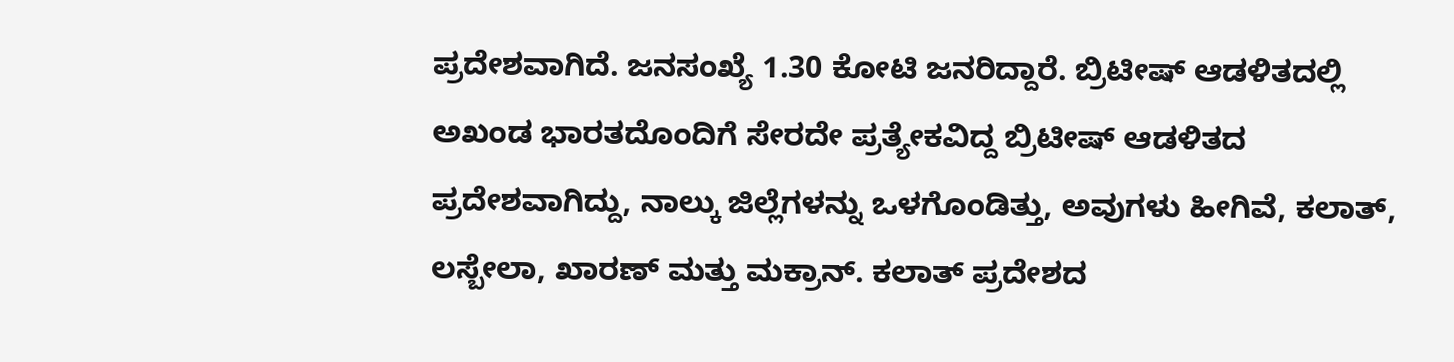ಪ್ರದೇಶವಾಗಿದೆ. ಜನಸಂಖ್ಯೆ 1.30 ಕೋಟಿ ಜನರಿದ್ದಾರೆ. ಬ್ರಿಟೀಷ್ ಆಡಳಿತದಲ್ಲಿ ಅಖಂಡ ಭಾರತದೊಂದಿಗೆ ಸೇರದೇ ಪ್ರತ್ಯೇಕವಿದ್ದ ಬ್ರಿಟೀಷ್ ಆಡಳಿತದ ಪ್ರದೇಶವಾಗಿದ್ದು, ನಾಲ್ಕು ಜಿಲ್ಲೆಗಳನ್ನು ಒಳಗೊಂಡಿತ್ತು, ಅವುಗಳು ಹೀಗಿವೆ, ಕಲಾತ್, ಲಸ್ಬೇಲಾ, ಖಾರಣ್ ಮತ್ತು ಮಕ್ರಾನ್. ಕಲಾತ್ ಪ್ರದೇಶದ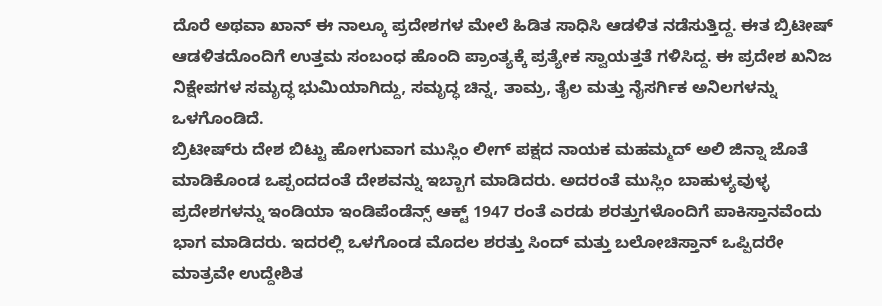ದೊರೆ ಅಥವಾ ಖಾನ್ ಈ ನಾಲ್ಕೂ ಪ್ರದೇಶಗಳ ಮೇಲೆ ಹಿಡಿತ ಸಾಧಿಸಿ ಆಡಳಿತ ನಡೆಸುತ್ತಿದ್ದ. ಈತ ಬ್ರಿಟೀಷ್ ಆಡಳಿತದೊಂದಿಗೆ ಉತ್ತಮ ಸಂಬಂಧ ಹೊಂದಿ ಪ್ರಾಂತ್ಯಕ್ಕೆ ಪ್ರತ್ಯೇಕ ಸ್ವಾಯತ್ತತೆ ಗಳಿಸಿದ್ದ. ಈ ಪ್ರದೇಶ ಖನಿಜ ನಿಕ್ಷೇಪಗಳ ಸಮೃದ್ಧ ಭುಮಿಯಾಗಿದ್ದು, ಸಮೃದ್ಧ ಚಿನ್ನ, ತಾಮ್ರ, ತೈಲ ಮತ್ತು ನೈಸರ್ಗಿಕ ಅನಿಲಗಳನ್ನು ಒಳಗೊಂಡಿದೆ.
ಬ್ರಿಟೀಷ್‍ರು ದೇಶ ಬಿಟ್ಟು ಹೋಗುವಾಗ ಮುಸ್ಲಿಂ ಲೀಗ್ ಪಕ್ಷದ ನಾಯಕ ಮಹಮ್ಮದ್ ಅಲಿ ಜಿನ್ನಾ ಜೊತೆ ಮಾಡಿಕೊಂಡ ಒಪ್ಪಂದದಂತೆ ದೇಶವನ್ನು ಇಬ್ಬಾಗ ಮಾಡಿದರು. ಅದರಂತೆ ಮುಸ್ಲಿಂ ಬಾಹುಳ್ಯವುಳ್ಳ ಪ್ರದೇಶಗಳನ್ನು ಇಂಡಿಯಾ ಇಂಡಿಪೆಂಡೆನ್ಸ್ ಆಕ್ಟ್ 1947 ರಂತೆ ಎರಡು ಶರತ್ತುಗಳೊಂದಿಗೆ ಪಾಕಿಸ್ತಾನವೆಂದು ಭಾಗ ಮಾಡಿದರು. ಇದರಲ್ಲಿ ಒಳಗೊಂಡ ಮೊದಲ ಶರತ್ತು ಸಿಂದ್ ಮತ್ತು ಬಲೋಚಿಸ್ತಾನ್ ಒಪ್ಪಿದರೇ ಮಾತ್ರವೇ ಉದ್ದೇಶಿತ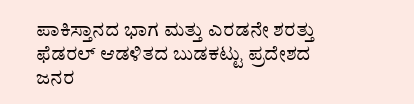ಪಾಕಿಸ್ತಾನದ ಭಾಗ ಮತ್ತು ಎರಡನೇ ಶರತ್ತು ಫೆಡರಲ್ ಆಡಳಿತದ ಬುಡಕಟ್ಟು ಪ್ರದೇಶದ ಜನರ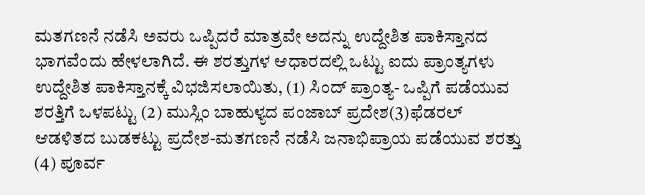ಮತಗಣನೆ ನಡೆಸಿ ಅವರು ಒಪ್ಪಿದರೆ ಮಾತ್ರವೇ ಅದನ್ನು ಉದ್ದೇಶಿತ ಪಾಕಿಸ್ತಾನದ ಭಾಗವೆಂದು ಹೇಳಲಾಗಿದೆ. ಈ ಶರತ್ತುಗಳ ಆಧಾರದಲ್ಲಿ ಒಟ್ಟು ಐದು ಪ್ರಾಂತ್ಯಗಳು ಉದ್ದೇಶಿತ ಪಾಕಿಸ್ತಾನಕ್ಕೆ ವಿಭಜಿಸಲಾಯಿತು, (1) ಸಿಂದ್ ಪ್ರಾಂತ್ಯ- ಒಪ್ಪಿಗೆ ಪಡೆಯುವ ಶರತ್ತಿಗೆ ಒಳಪಟ್ಟು (2) ಮುಸ್ಲಿಂ ಬಾಹುಳ್ಯದ ಪಂಜಾಬ್ ಪ್ರದೇಶ(3)ಫೆಡರಲ್ ಆಡಳಿತದ ಬುಡಕಟ್ಟು ಪ್ರದೇಶ-ಮತಗಣನೆ ನಡೆಸಿ ಜನಾಭಿಪ್ರಾಯ ಪಡೆಯುವ ಶರತ್ತು (4) ಪೂರ್ವ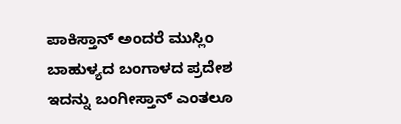ಪಾಕಿಸ್ತಾನ್ ಅಂದರೆ ಮುಸ್ಲಿಂ ಬಾಹುಳ್ಯದ ಬಂಗಾಳದ ಪ್ರದೇಶ ಇದನ್ನು ಬಂಗೀಸ್ತಾನ್ ಎಂತಲೂ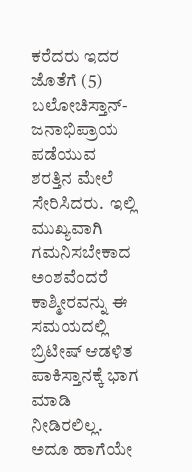ಕರೆದರು ಇದರ ಜೊತೆಗೆ (5) ಬಲೋಚಿಸ್ತಾನ್-ಜನಾಭಿಪ್ರಾಯ ಪಡೆಯುವ ಶರತ್ತಿನ ಮೇಲೆ ಸೇರಿಸಿದರು.  ಇಲ್ಲಿ ಮುಖ್ಯವಾಗಿ ಗಮನಿಸಬೇಕಾದ ಅಂಶವೆಂದರೆ ಕಾಶ್ಮೀರವನ್ನು ಈ ಸಮಯದಲ್ಲಿ ಬ್ರಿಟೀಷ್ ಆಡಳಿತ ಪಾಕಿಸ್ತಾನಕ್ಕೆ ಭಾಗ ಮಾಡಿ ನೀಡಿರಲಿಲ್ಲ. ಅದೂ ಹಾಗೆಯೇ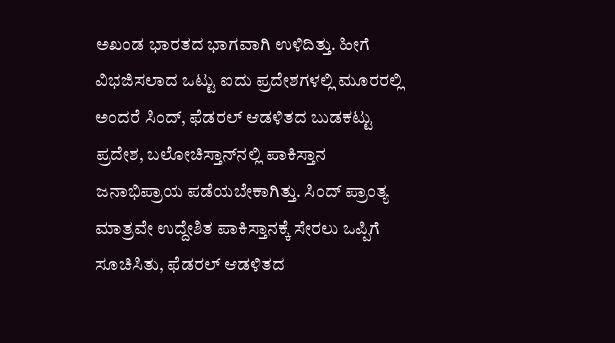ಅಖಂಡ ಭಾರತದ ಭಾಗವಾಗಿ ಉಳಿದಿತ್ತು. ಹೀಗೆ ವಿಭಜಿಸಲಾದ ಒಟ್ಟು ಐದು ಪ್ರದೇಶಗಳಲ್ಲಿ ಮೂರರಲ್ಲಿ ಅಂದರೆ ಸಿಂದ್, ಫೆಡರಲ್ ಆಡಳಿತದ ಬುಡಕಟ್ಟು ಪ್ರದೇಶ, ಬಲೋಚಿಸ್ತಾನ್‍ನಲ್ಲಿ ಪಾಕಿಸ್ತಾನ ಜನಾಭಿಪ್ರಾಯ ಪಡೆಯಬೇಕಾಗಿತ್ತು. ಸಿಂದ್ ಪ್ರಾಂತ್ಯ ಮಾತ್ರವೇ ಉದ್ದೇಶಿತ ಪಾಕಿಸ್ತಾನಕ್ಕೆ ಸೇರಲು ಒಪ್ಪಿಗೆ ಸೂಚಿಸಿತು, ಫೆಡರಲ್ ಆಡಳಿತದ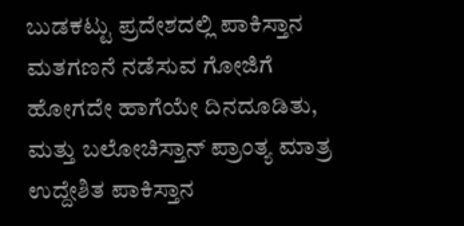ಬುಡಕಟ್ಟು ಪ್ರದೇಶದಲ್ಲಿ ಪಾಕಿಸ್ತಾನ ಮತಗಣನೆ ನಡೆಸುವ ಗೋಜಿಗೆ ಹೋಗದೇ ಹಾಗೆಯೇ ದಿನದೂಡಿತು, ಮತ್ತು ಬಲೋಚಿಸ್ತಾನ್ ಪ್ರಾಂತ್ಯ ಮಾತ್ರ ಉದ್ದೇಶಿತ ಪಾಕಿಸ್ತಾನ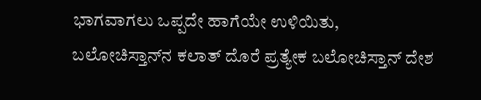ಭಾಗವಾಗಲು ಒಪ್ಪದೇ ಹಾಗೆಯೇ ಉಳಿಯಿತು, ಬಲೋಚಿಸ್ತಾನ್‍ನ ಕಲಾತ್ ದೊರೆ ಪ್ರತ್ಯೇಕ ಬಲೋಚಿಸ್ತಾನ್ ದೇಶ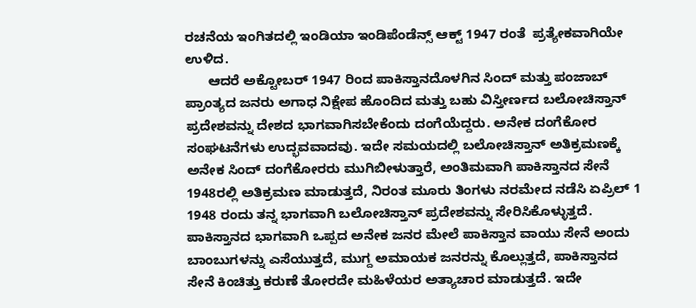ರಚನೆಯ ಇಂಗಿತದಲ್ಲಿ ಇಂಡಿಯಾ ಇಂಡಿಪೆಂಡೆನ್ಸ್ ಆಕ್ಟ್ 1947 ರಂತೆ  ಪ್ರತ್ಯೇಕವಾಗಿಯೇ ಉಳಿದ.
      ಆದರೆ ಅಕ್ಟೋಬರ್ 1947 ರಿಂದ ಪಾಕಿಸ್ತಾನದೊಳಗಿನ ಸಿಂದ್ ಮತ್ತು ಪಂಜಾಬ್ ಪ್ರಾಂತ್ಯದ ಜನರು ಅಗಾಧ ನಿಕ್ಷೇಪ ಹೊಂದಿದ ಮತ್ತು ಬಹು ವಿಸ್ತೀರ್ಣದ ಬಲೋಚಿಸ್ತಾನ್ ಪ್ರದೇಶವನ್ನು ದೇಶದ ಭಾಗವಾಗಿಸಬೇಕೆಂದು ದಂಗೆಯೆದ್ದರು. ಅನೇಕ ದಂಗೆಕೋರ ಸಂಘಟನೆಗಳು ಉದ್ಭವವಾದವು. ಇದೇ ಸಮಯದಲ್ಲಿ ಬಲೋಚಿಸ್ತಾನ್ ಅತಿಕ್ರಮಣಕ್ಕೆ ಅನೇಕ ಸಿಂದ್ ದಂಗೆಕೋರರು ಮುಗಿಬೀಳುತ್ತಾರೆ, ಅಂತಿಮವಾಗಿ ಪಾಕಿಸ್ತಾನದ ಸೇನೆ 1948ರಲ್ಲಿ ಅತಿಕ್ರಮಣ ಮಾಡುತ್ತದೆ, ನಿರಂತ ಮೂರು ತಿಂಗಳು ನರಮೇದ ನಡೆಸಿ ಏಪ್ರಿಲ್ 1 1948 ರಂದು ತನ್ನ ಭಾಗವಾಗಿ ಬಲೋಚಿಸ್ತಾನ್ ಪ್ರದೇಶವನ್ನು ಸೇರಿಸಿಕೊಳ್ಳುತ್ತದೆ. ಪಾಕಿಸ್ತಾನದ ಭಾಗವಾಗಿ ಒಪ್ಪದ ಅನೇಕ ಜನರ ಮೇಲೆ ಪಾಕಿಸ್ತಾನ ವಾಯು ಸೇನೆ ಅಂದು ಬಾಂಬುಗಳನ್ನು ಎಸೆಯುತ್ತದೆ, ಮುಗ್ದ ಅಮಾಯಕ ಜನರನ್ನು ಕೊಲ್ಲುತ್ತದೆ, ಪಾಕಿಸ್ತಾನದ ಸೇನೆ ಕಿಂಚಿತ್ತು ಕರುಣೆ ತೋರದೇ ಮಹಿಳೆಯರ ಅತ್ಯಾಚಾರ ಮಾಡುತ್ತದೆ. ಇದೇ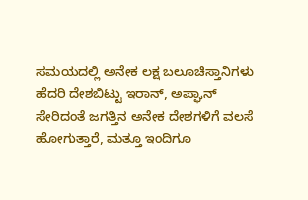ಸಮಯದಲ್ಲಿ ಅನೇಕ ಲಕ್ಷ ಬಲೂಚಿಸ್ತಾನಿಗಳು ಹೆದರಿ ದೇಶಬಿಟ್ಟು ಇರಾನ್, ಅಪ್ಘಾನ್ ಸೇರಿದಂತೆ ಜಗತ್ತಿನ ಅನೇಕ ದೇಶಗಳಿಗೆ ವಲಸೆ ಹೋಗುತ್ತಾರೆ, ಮತ್ತೂ ಇಂದಿಗೂ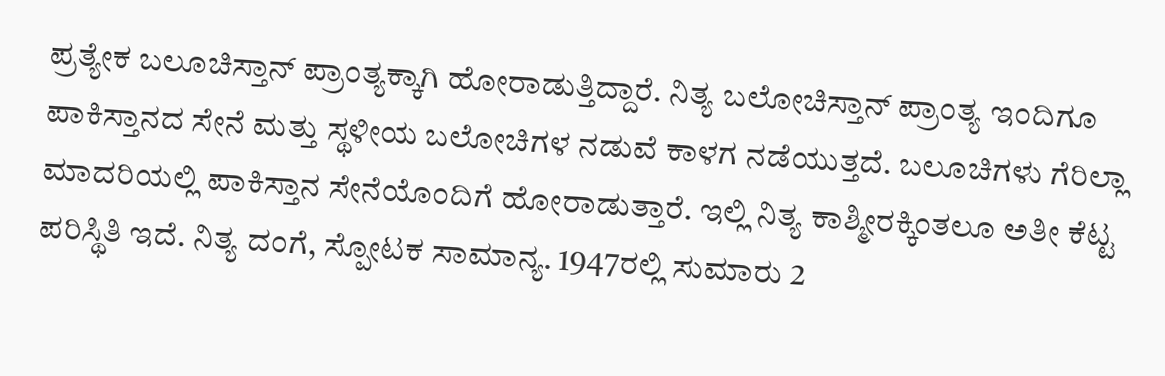ಪ್ರತ್ಯೇಕ ಬಲೂಚಿಸ್ತಾನ್ ಪ್ರಾಂತ್ಯಕ್ಕಾಗಿ ಹೋರಾಡುತ್ತಿದ್ದಾರೆ. ನಿತ್ಯ ಬಲೋಚಿಸ್ತಾನ್ ಪ್ರಾಂತ್ಯ ಇಂದಿಗೂ ಪಾಕಿಸ್ತಾನದ ಸೇನೆ ಮತ್ತು ಸ್ಥಳೀಯ ಬಲೋಚಿಗಳ ನಡುವೆ ಕಾಳಗ ನಡೆಯುತ್ತದೆ. ಬಲೂಚಿಗಳು ಗೆರಿಲ್ಲಾ ಮಾದರಿಯಲ್ಲಿ ಪಾಕಿಸ್ತಾನ ಸೇನೆಯೊಂದಿಗೆ ಹೋರಾಡುತ್ತಾರೆ. ಇಲ್ಲಿ ನಿತ್ಯ ಕಾಶ್ಮೀರಕ್ಕಿಂತಲೂ ಅತೀ ಕೆಟ್ಟ ಪರಿಸ್ಥಿತಿ ಇದೆ. ನಿತ್ಯ ದಂಗೆ, ಸ್ಪೋಟಕ ಸಾಮಾನ್ಯ. 1947ರಲ್ಲಿ ಸುಮಾರು 2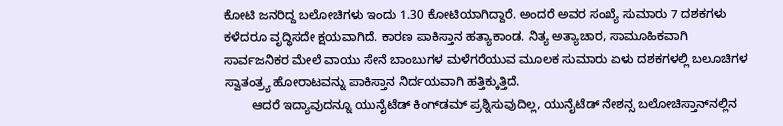ಕೋಟಿ ಜನರಿದ್ದ ಬಲೋಚಿಗಳು ಇಂದು 1.30 ಕೋಟಿಯಾಗಿದ್ದಾರೆ. ಅಂದರೆ ಅವರ ಸಂಖ್ಯೆ ಸುಮಾರು 7 ದಶಕಗಳು ಕಳೆದರೂ ವೃದ್ಧಿಸದೇ ಕ್ಷಯವಾಗಿದೆ. ಕಾರಣ ಪಾಕಿಸ್ತಾನ ಹತ್ಯಾಕಾಂಡ. ನಿತ್ಯ ಅತ್ಯಾಚಾರ, ಸಾಮೂಹಿಕವಾಗಿ ಸಾರ್ವಜನಿಕರ ಮೇಲೆ ವಾಯು ಸೇನೆ ಬಾಂಬುಗಳ ಮಳೆಗರೆಯುವ ಮೂಲಕ ಸುಮಾರು ಏಳು ದಶಕಗಳಲ್ಲಿ ಬಲೂಚಿಗಳ ಸ್ವಾತಂತ್ರ್ಯ ಹೋರಾಟವನ್ನು ಪಾಕಿಸ್ತಾನ ನಿರ್ದಯವಾಗಿ ಹತ್ತಿಕ್ಕುತ್ತಿದೆ.
        ಆದರೆ ಇದ್ಯಾವುದನ್ನೂ ಯುನೈಟೆಡ್ ಕಿಂಗ್‍ಡಮ್ ಪ್ರಶ್ನಿಸುವುದಿಲ್ಲ, ಯುನೈಟೆಡ್ ನೇಶನ್ಸ ಬಲೋಚಿಸ್ತಾನ್‍ನಲ್ಲಿನ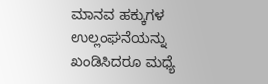ಮಾನವ ಹಕ್ಕುಗಳ ಉಲ್ಲಂಘನೆಯನ್ನು ಖಂಡಿಸಿದರೂ ಮಧ್ಯೆ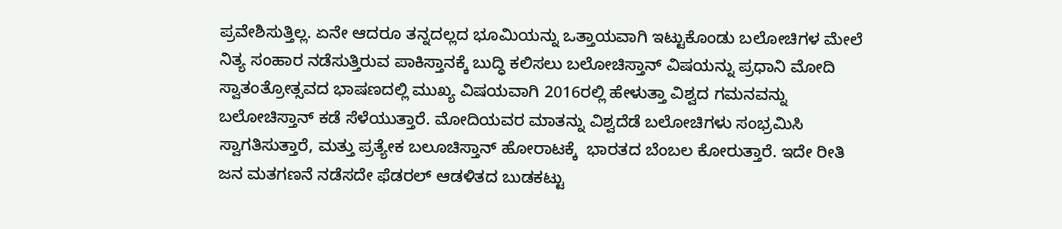ಪ್ರವೇಶಿಸುತ್ತಿಲ್ಲ. ಏನೇ ಆದರೂ ತನ್ನದಲ್ಲದ ಭೂಮಿಯನ್ನು ಒತ್ತಾಯವಾಗಿ ಇಟ್ಟುಕೊಂಡು ಬಲೋಚಿಗಳ ಮೇಲೆ ನಿತ್ಯ ಸಂಹಾರ ನಡೆಸುತ್ತಿರುವ ಪಾಕಿಸ್ತಾನಕ್ಕೆ ಬುದ್ಧಿ ಕಲಿಸಲು ಬಲೋಚಿಸ್ತಾನ್ ವಿಷಯನ್ನು ಪ್ರಧಾನಿ ಮೋದಿ ಸ್ವಾತಂತ್ರೋತ್ಸವದ ಭಾಷಣದಲ್ಲಿ ಮುಖ್ಯ ವಿಷಯವಾಗಿ 2016ರಲ್ಲಿ ಹೇಳುತ್ತಾ ವಿಶ್ವದ ಗಮನವನ್ನು ಬಲೋಚಿಸ್ತಾನ್ ಕಡೆ ಸೆಳೆಯುತ್ತಾರೆ. ಮೋದಿಯವರ ಮಾತನ್ನು ವಿಶ್ವದೆಡೆ ಬಲೋಚಿಗಳು ಸಂಭ್ರಮಿಸಿ ಸ್ವಾಗತಿಸುತ್ತಾರೆ, ಮತ್ತು ಪ್ರತ್ಯೇಕ ಬಲೂಚಿಸ್ತಾನ್ ಹೋರಾಟಕ್ಕೆ  ಭಾರತದ ಬೆಂಬಲ ಕೋರುತ್ತಾರೆ. ಇದೇ ರೀತಿ ಜನ ಮತಗಣನೆ ನಡೆಸದೇ ಫೆಡರಲ್ ಆಡಳಿತದ ಬುಡಕಟ್ಟು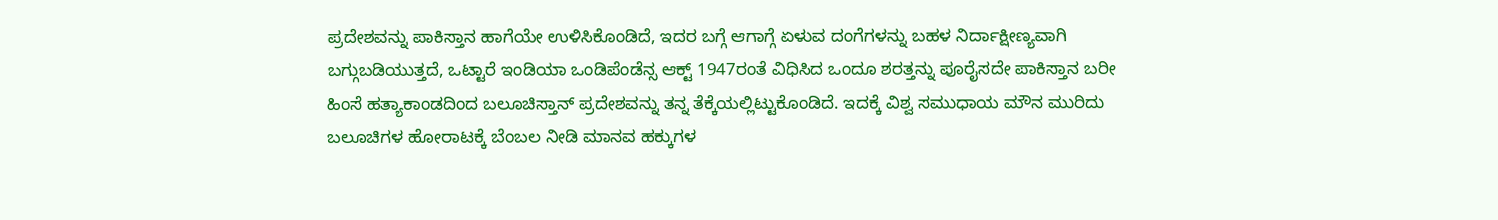ಪ್ರದೇಶವನ್ನು ಪಾಕಿಸ್ತಾನ ಹಾಗೆಯೇ ಉಳಿಸಿಕೊಂಡಿದೆ, ಇದರ ಬಗ್ಗೆ ಆಗಾಗ್ಗೆ ಏಳುವ ದಂಗೆಗಳನ್ನು ಬಹಳ ನಿರ್ದಾಕ್ಷೀಣ್ಯವಾಗಿ ಬಗ್ಗುಬಡಿಯುತ್ತದೆ, ಒಟ್ಟಾರೆ ಇಂಡಿಯಾ ಒಂಡಿಪೆಂಡೆನ್ಸ ಆಕ್ಟ್ 1947ರಂತೆ ವಿಧಿಸಿದ ಒಂದೂ ಶರತ್ತನ್ನು ಪೂರೈಸದೇ ಪಾಕಿಸ್ತಾನ ಬರೀ ಹಿಂಸೆ ಹತ್ಯಾಕಾಂಡದಿಂದ ಬಲೂಚಿಸ್ತಾನ್ ಪ್ರದೇಶವನ್ನು ತನ್ನ ತೆಕ್ಕೆಯಲ್ಲಿಟ್ಟುಕೊಂಡಿದೆ. ಇದಕ್ಕೆ ವಿಶ್ವ ಸಮುಧಾಯ ಮೌನ ಮುರಿದು ಬಲೂಚಿಗಳ ಹೋರಾಟಕ್ಕೆ ಬೆಂಬಲ ನೀಡಿ ಮಾನವ ಹಕ್ಕುಗಳ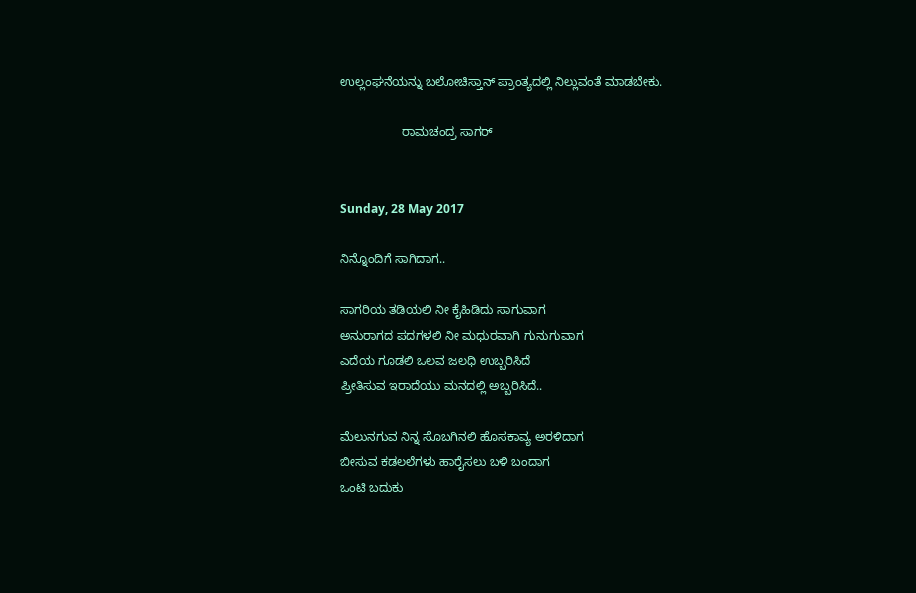ಉಲ್ಲಂಘನೆಯನ್ನು ಬಲೋಚಿಸ್ತಾನ್ ಪ್ರಾಂತ್ಯದಲ್ಲಿ ನಿಲ್ಲುವಂತೆ ಮಾಡಬೇಕು.

                  ರಾಮಚಂದ್ರ ಸಾಗರ್


Sunday, 28 May 2017

ನಿನ್ನೊಂದಿಗೆ ಸಾಗಿದಾಗ..

ಸಾಗರಿಯ ತಡಿಯಲಿ ನೀ ಕೈಹಿಡಿದು ಸಾಗುವಾಗ
ಅನುರಾಗದ ಪದಗಳಲಿ ನೀ ಮಧುರವಾಗಿ ಗುನುಗುವಾಗ
ಎದೆಯ ಗೂಡಲಿ ಒಲವ ಜಲಧಿ ಉಬ್ಬರಿಸಿದೆ
ಪ್ರೀತಿಸುವ ಇರಾದೆಯು ಮನದಲ್ಲಿ ಅಬ್ಬರಿಸಿದೆ..

ಮೆಲುನಗುವ ನಿನ್ನ ಸೊಬಗಿನಲಿ ಹೊಸಕಾವ್ಯ ಅರಳಿದಾಗ
ಬೀಸುವ ಕಡಲಲೆಗಳು ಹಾರೈಸಲು ಬಳಿ ಬಂದಾಗ
ಒಂಟಿ ಬದುಕು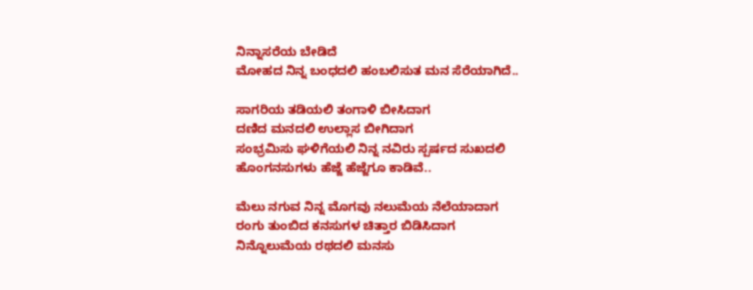ನಿನ್ನಾಸರೆಯ ಬೇಡಿದೆ
ಮೋಹದ ನಿನ್ನ ಬಂಧದಲಿ ಹಂಬಲಿಸುತ ಮನ ಸೆರೆಯಾಗಿದೆ..

ಸಾಗರಿಯ ತಡಿಯಲಿ ತಂಗಾಳಿ ಬೀಸಿದಾಗ
ದಣಿದ ಮನದಲಿ ಉಲ್ಲಾಸ ಬೀಗಿದಾಗ
ಸಂಭ್ರಮಿಸು ಘಳಿಗೆಯಲಿ ನಿನ್ನ ನವಿರು ಸ್ಪರ್ಷದ ಸುಖದಲಿ
ಹೊಂಗನಸುಗಳು ಹೆಜ್ಜೆ ಹೆಜ್ಜೆಗೂ ಕಾಡಿವೆ..

ಮೆಲು ನಗುವ ನಿನ್ನ ಮೊಗವು ನಲುಮೆಯ ನೆಲೆಯಾದಾಗ
ರಂಗು ತುಂಬಿದ ಕನಸುಗಳ ಚಿತ್ತಾರ ಬಿಡಿಸಿದಾಗ
ನಿನ್ನೊಲುಮೆಯ ರಥದಲಿ ಮನಸು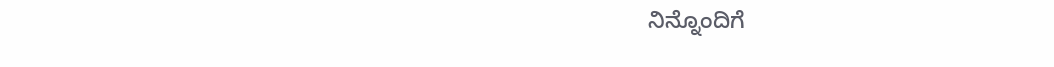ನಿನ್ನೊಂದಿಗೆ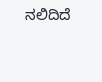ನಲಿದಿದೆ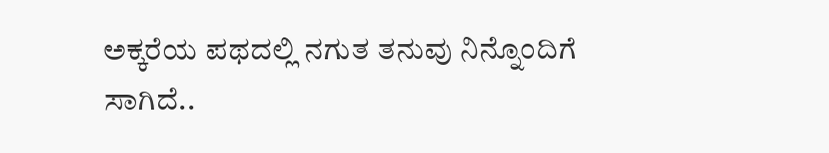ಅಕ್ಕರೆಯ ಪಥದಲ್ಲಿ ನಗುತ ತನುವು ನಿನ್ನೊಂದಿಗೆ ಸಾಗಿದೆ..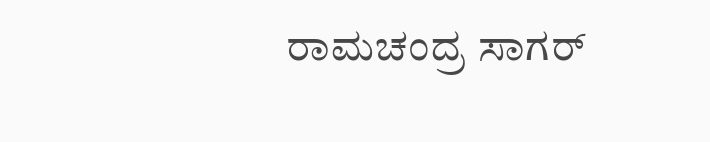ರಾಮಚಂದ್ರ ಸಾಗರ್